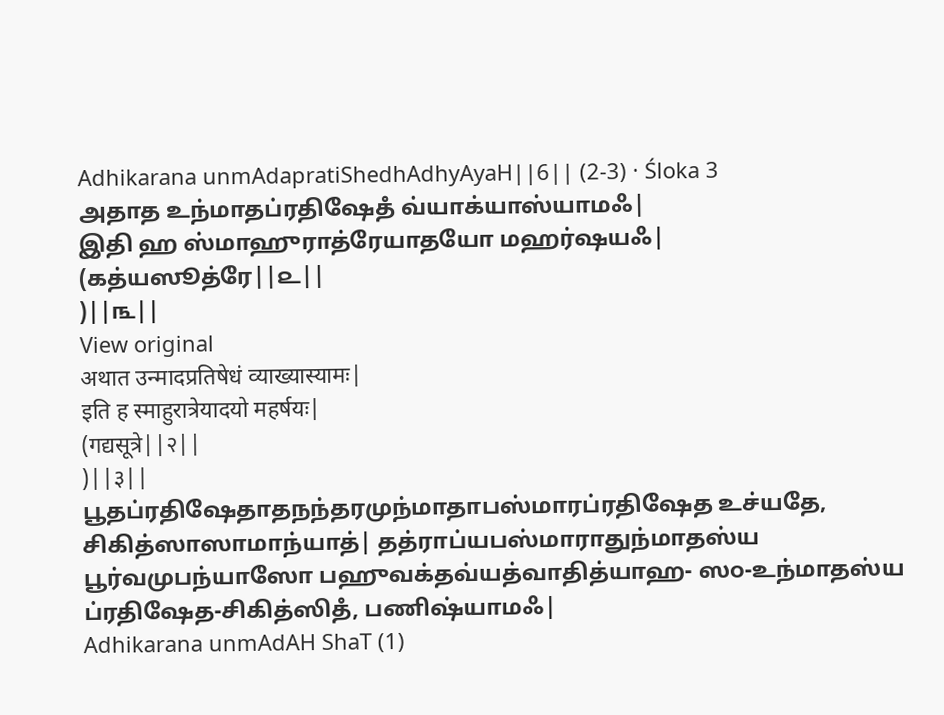Adhikarana unmAdapratiShedhAdhyAyaH||6|| (2-3) · Śloka 3
அதாத உந்மாதப்ரதிஷேதஂ வ்யாக்யாஸ்யாமஃ|
இதி ஹ ஸ்மாஹுராத்ரேயாதயோ மஹர்ஷயஃ|
(கத்யஸூத்ரே||௨||
)||௩||
View original
अथात उन्मादप्रतिषेधं व्याख्यास्यामः|
इति ह स्माहुरात्रेयादयो महर्षयः|
(गद्यसूत्रे||२||
)||३||
பூதப்ரதிஷேதாதநந்தரமுந்மாதாபஸ்மாரப்ரதிஷேத உச்யதே, சிகித்ஸாஸாமாந்யாத்| தத்ராப்யபஸ்மாராதுந்மாதஸ்ய பூர்வமுபந்யாஸோ பஹுவக்தவ்யத்வாதித்யாஹ- ஸ௦-உந்மாதஸ்ய ப்ரதிஷேத-சிகித்ஸிதஂ, பணிஷ்யாமஃ|
Adhikarana unmAdAH ShaT (1)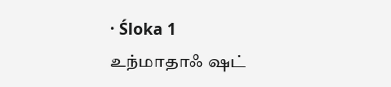· Śloka 1
உந்மாதாஃ ஷட்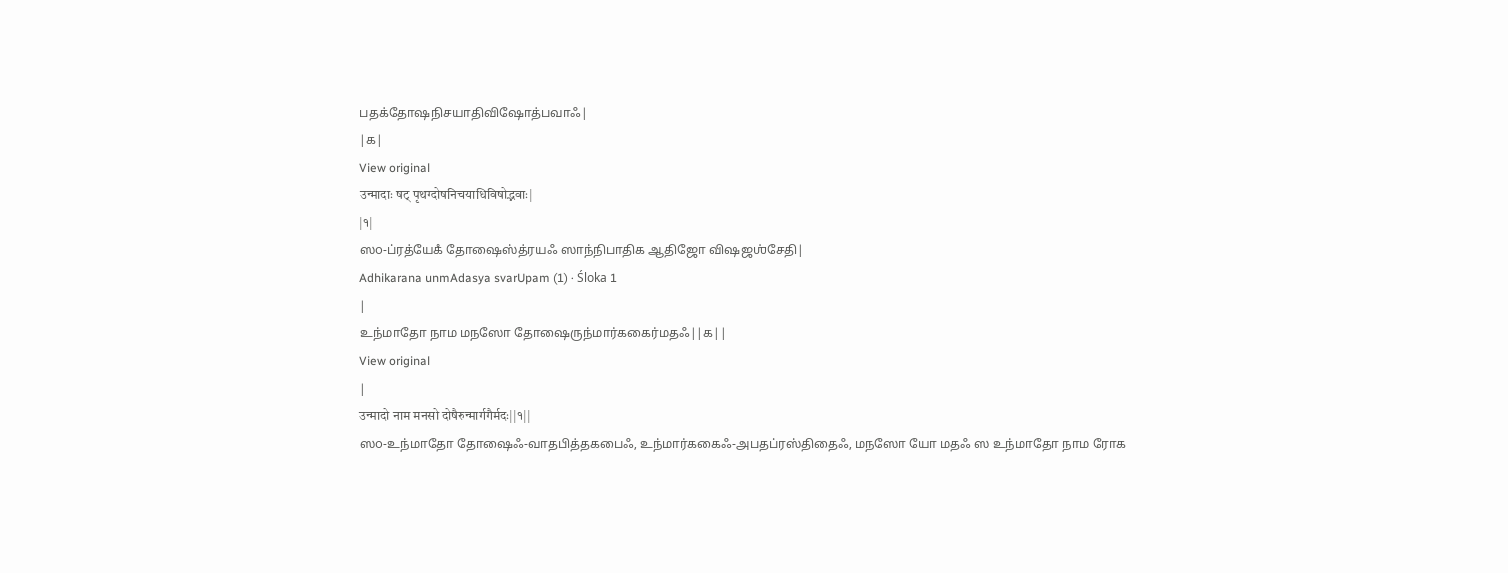பதக்தோஷநிசயாதிவிஷோத்பவாஃ|
|௧|
View original
उन्मादाः षट् पृथग्दोषनिचयाधिविषोद्भवाः|
|१|
ஸ௦-ப்ரத்யேகஂ தோஷைஸ்த்ரயஃ ஸாந்நிபாதிக ஆதிஜோ விஷஜஶ்சேதி|
Adhikarana unmAdasya svarUpam (1) · Śloka 1
|
உந்மாதோ நாம மநஸோ தோஷைருந்மார்ககைர்மதஃ||௧||
View original
|
उन्मादो नाम मनसो दोषैरुन्मार्गगैर्मदः||१||
ஸ௦-உந்மாதோ தோஷைஃ-வாதபித்தகபைஃ, உந்மார்ககைஃ-அபதப்ரஸ்திதைஃ, மநஸோ யோ மதஃ ஸ உந்மாதோ நாம ரோக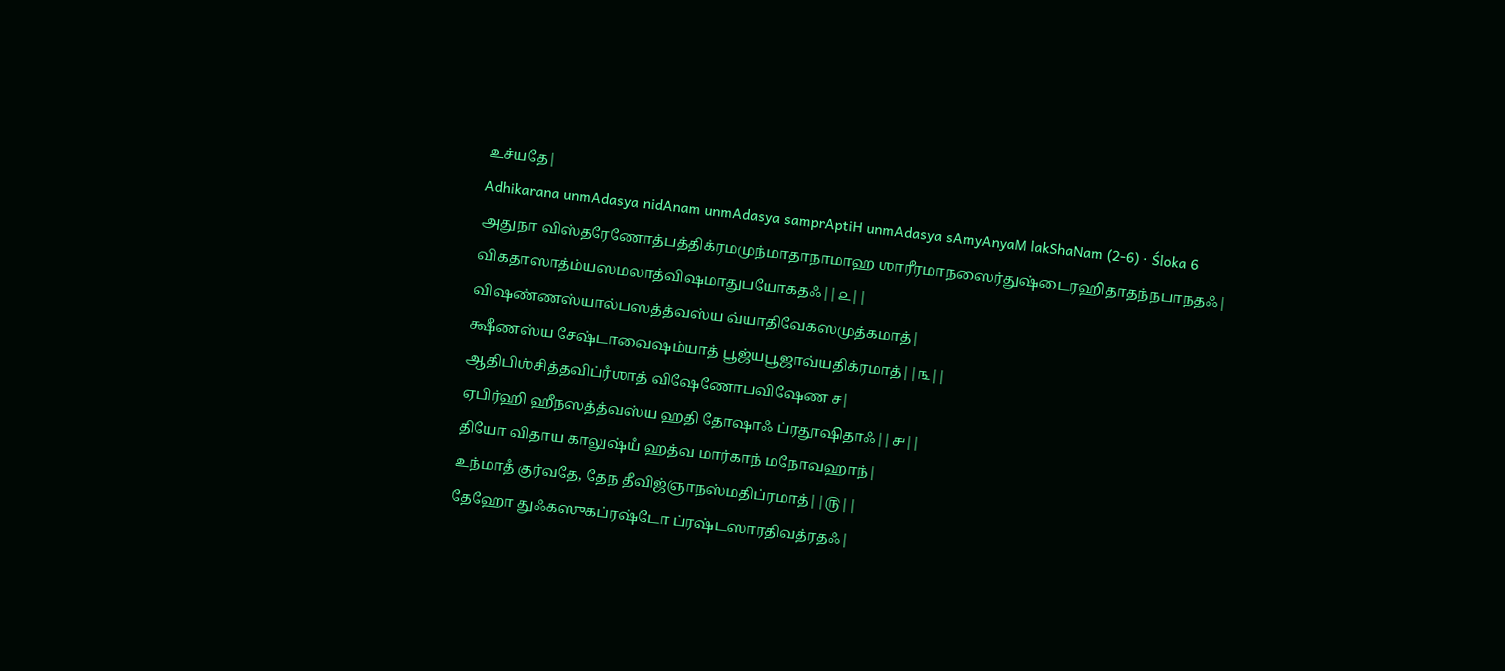உச்யதே|
Adhikarana unmAdasya nidAnam unmAdasya samprAptiH unmAdasya sAmyAnyaM lakShaNam (2-6) · Śloka 6
அதுநா விஸ்தரேணோத்பத்திக்ரமமுந்மாதாநாமாஹ ஶாரீரமாநஸைர்துஷ்டைரஹிதாதந்நபாநதஃ|
விகதாஸாத்ம்யஸமலாத்விஷமாதுபயோகதஃ||௨||
விஷண்ணஸ்யால்பஸத்த்வஸ்ய வ்யாதிவேகஸமுத்கமாத்|
க்ஷீணஸ்ய சேஷ்டாவைஷம்யாத் பூஜ்யபூஜாவ்யதிக்ரமாத்||௩||
ஆதிபிஶ்சித்தவிப்ரஂஶாத் விஷேணோபவிஷேண ச|
ஏபிர்ஹி ஹீநஸத்த்வஸ்ய ஹதி தோஷாஃ ப்ரதூஷிதாஃ||௪||
தியோ விதாய காலுஷ்யஂ ஹத்வ மார்காந் மநோவஹாந்|
உந்மாதஂ குர்வதே, தேந தீவிஜ்ஞாநஸ்மதிப்ரமாத்||௫||
தேஹோ துஃகஸுகப்ரஷ்டோ ப்ரஷ்டஸாரதிவத்ரதஃ|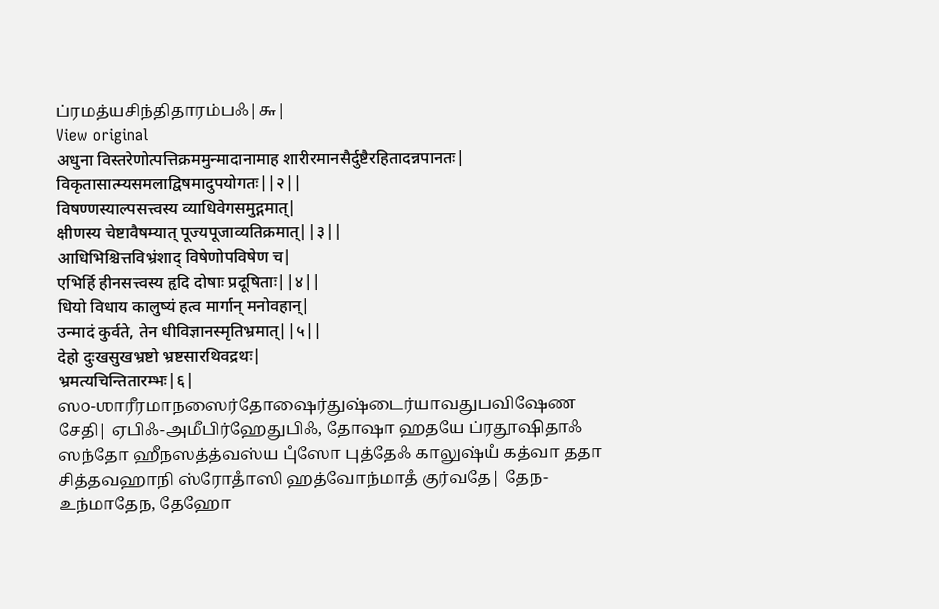ப்ரமத்யசிந்திதாரம்பஃ|௬|
View original
अधुना विस्तरेणोत्पत्तिक्रममुन्मादानामाह शारीरमानसैर्दुष्टैरहितादन्नपानतः|
विकृतासात्म्यसमलाद्विषमादुपयोगतः||२||
विषण्णस्याल्पसत्त्वस्य व्याधिवेगसमुद्गमात्|
क्षीणस्य चेष्टावैषम्यात् पूज्यपूजाव्यतिक्रमात्||३||
आधिभिश्चित्तविभ्रंशाद् विषेणोपविषेण च|
एभिर्हि हीनसत्त्वस्य हृदि दोषाः प्रदूषिताः||४||
धियो विधाय कालुष्यं हत्व मार्गान् मनोवहान्|
उन्मादं कुर्वते, तेन धीविज्ञानस्मृतिभ्रमात्||५||
देहो दुःखसुखभ्रष्टो भ्रष्टसारथिवद्रथः|
भ्रमत्यचिन्तितारम्भः|६|
ஸ௦-ஶாரீரமாநஸைர்தோஷைர்துஷ்டைர்யாவதுபவிஷேண சேதி| ஏபிஃ-அமீபிர்ஹேதுபிஃ, தோஷா ஹதயே ப்ரதூஷிதாஃ ஸந்தோ ஹீநஸத்த்வஸ்ய புஂஸோ புத்தேஃ காலுஷ்யஂ கத்வா ததா சித்தவஹாநி ஸ்ரோதாஂஸி ஹத்வோந்மாதஂ குர்வதே| தேந-உந்மாதேந, தேஹோ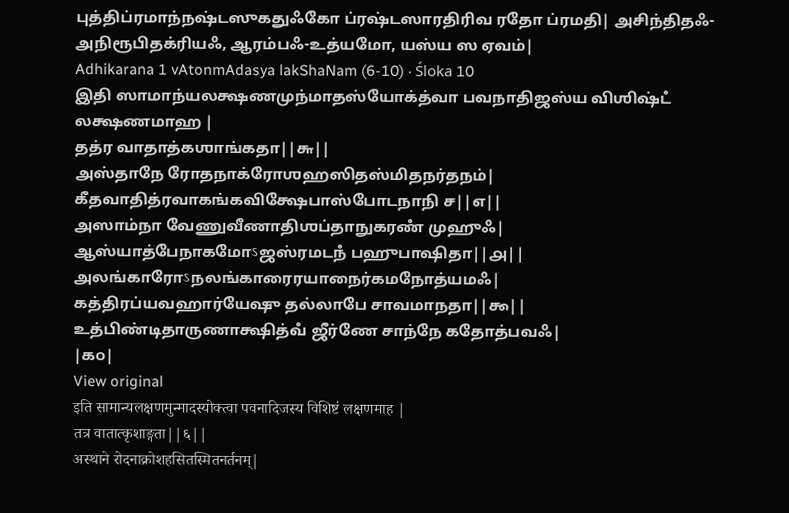புத்திப்ரமாந்நஷ்டஸுகதுஃகோ ப்ரஷ்டஸாரதிரிவ ரதோ ப்ரமதி| அசிந்திதஃ-அநிரூபிதக்ரியஃ, ஆரம்பஃ-உத்யமோ, யஸ்ய ஸ ஏவம்|
Adhikarana 1 vAtonmAdasya lakShaNam (6-10) · Śloka 10
இதி ஸாமாந்யலக்ஷணமுந்மாதஸ்யோக்த்வா பவநாதிஜஸ்ய விஶிஷ்டஂ லக்ஷணமாஹ |
தத்ர வாதாத்கஶாங்கதா||௬||
அஸ்தாநே ரோதநாக்ரோஶஹஸிதஸ்மிதநர்தநம்|
கீதவாதித்ரவாகங்கவிக்ஷேபாஸ்போடநாநி ச||௭||
அஸாம்நா வேணுவீணாதிஶப்தாநுகரணஂ முஹுஃ|
ஆஸ்யாத்பேநாகமோऽஜஸ்ரமடநஂ பஹுபாஷிதா||௮||
அலங்காரோऽநலங்காரைரயாநைர்கமநோத்யமஃ|
கத்திரப்யவஹார்யேஷு தல்லாபே சாவமாநதா||௯||
உத்பிண்டிதாருணாக்ஷித்வஂ ஜீர்ணே சாந்நே கதோத்பவஃ|
|௧௦|
View original
इति सामान्यलक्षणमुन्मादस्योक्त्वा पवनादिजस्य विशिष्टं लक्षणमाह |
तत्र वातात्कृशाङ्गता||६||
अस्थाने रोदनाक्रोशहसितस्मितनर्तनम्|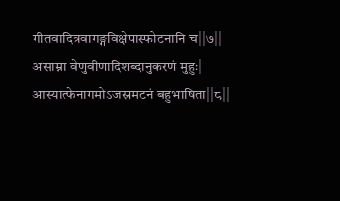गीतवादित्रवागङ्गविक्षेपास्फोटनानि च||७||
असाम्ना वेणुवीणादिशब्दानुकरणं मुहुः|
आस्यात्फेनागमोऽजस्रमटनं बहुभाषिता||८||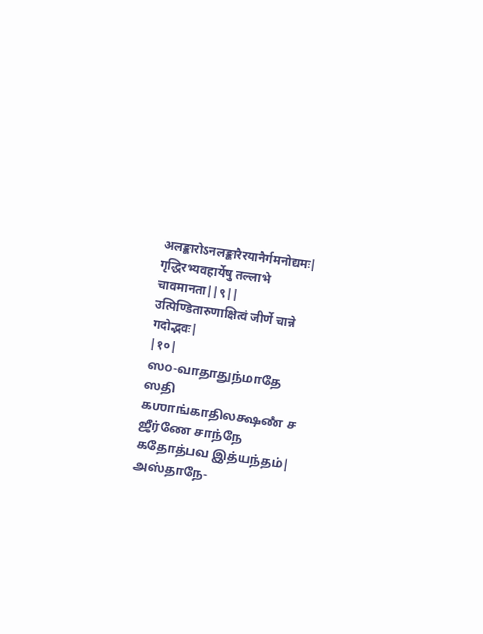अलङ्कारोऽनलङ्कारैरयानैर्गमनोद्यमः|
गृद्धिरभ्यवहार्येषु तल्लाभे चावमानता||९||
उत्पिण्डितारुणाक्षित्वं जीर्णे चान्ने गदोद्भवः|
|१०|
ஸ௦-வாதாதுந்மாதே ஸதி கஶாங்காதிலக்ஷணஂ ச ஜீர்ணே சாந்நே கதோத்பவ இத்யந்தம்| அஸ்தாநே-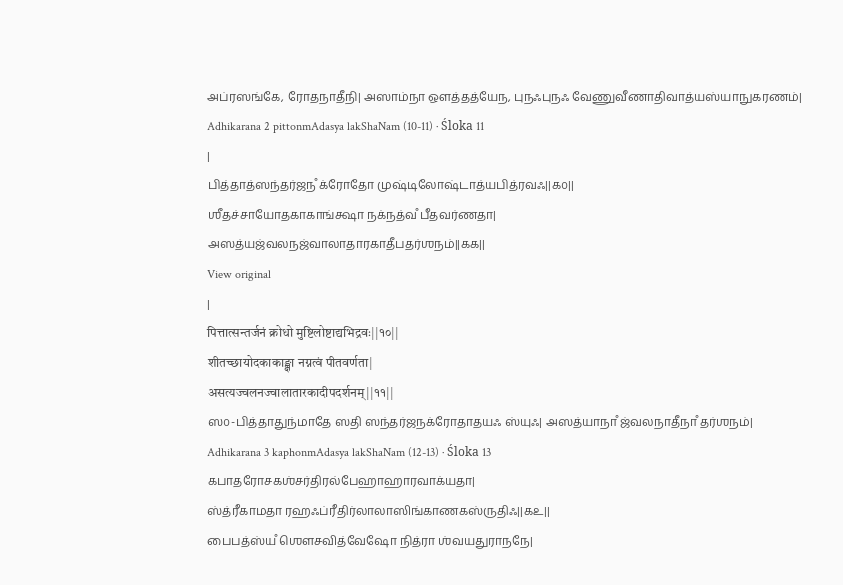அப்ரஸங்கே, ரோதநாதீநி| அஸாம்நா ஔத்தத்யேந, புநஃபுநஃ வேணுவீணாதிவாத்யஸ்யாநுகரணம்|
Adhikarana 2 pittonmAdasya lakShaNam (10-11) · Śloka 11
|
பித்தாத்ஸந்தர்ஜநஂ க்ரோதோ முஷ்டிலோஷ்டாத்யபித்ரவஃ||௧௦||
ஶீதச்சாயோதகாகாங்க்ஷா நக்நத்வஂ பீதவர்ணதா|
அஸத்யஜ்வலநஜ்வாலாதாரகாதீபதர்ஶநம்||௧௧||
View original
|
पित्तात्सन्तर्जनं क्रोधो मुष्टिलोष्टाद्यभिद्रवः||१०||
शीतच्छायोदकाकाङ्क्षा नग्नत्वं पीतवर्णता|
असत्यज्वलनज्वालातारकादीपदर्शनम्||११||
ஸ௦-பித்தாதுந்மாதே ஸதி ஸந்தர்ஜநக்ரோதாதயஃ ஸ்யுஃ| அஸத்யாநாஂ ஜ்வலநாதீநாஂ தர்ஶநம்|
Adhikarana 3 kaphonmAdasya lakShaNam (12-13) · Śloka 13
கபாதரோசகஶ்சர்திரல்பேஹாஹாரவாக்யதா|
ஸ்த்ரீகாமதா ரஹஃப்ரீதிர்லாலாஸிங்காணகஸ்ருதிஃ||௧௨||
பைபத்ஸ்யஂ ஶௌசவித்வேஷோ நித்ரா ஶ்வயதுராநநே|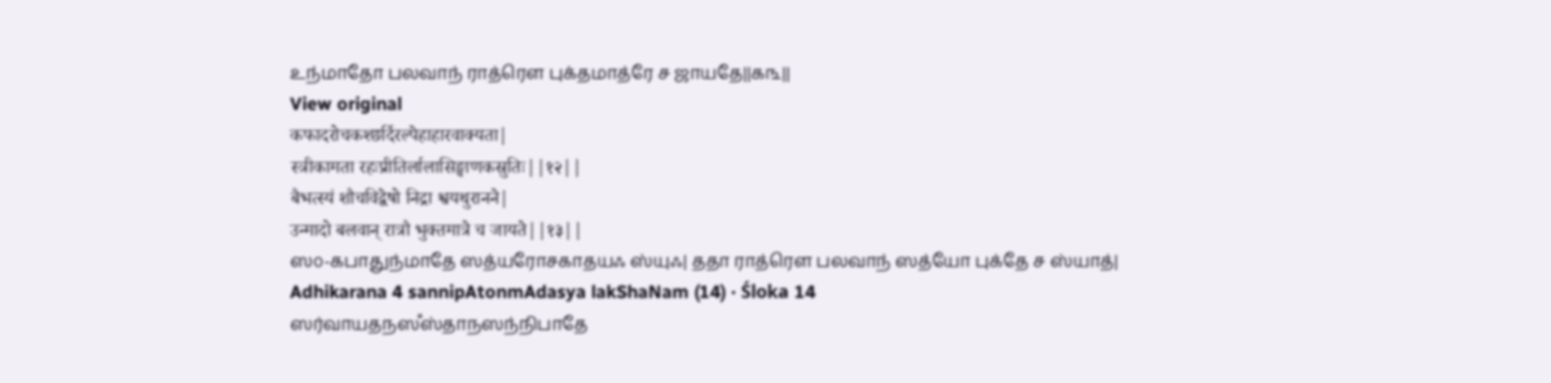உந்மாதோ பலவாந் ராத்ரௌ புக்தமாத்ரே ச ஜாயதே||௧௩||
View original
कफादरोचकश्छर्दिरल्पेहाहारवाक्यता|
स्त्रीकामता रहःप्रीतिर्लालासिङ्घाणकस्रुतिः||१२||
बैभत्स्यं शौचविद्वेषो निद्रा श्वयथुरानने|
उन्मादो बलवान् रात्रौ भुक्तमात्रे च जायते||१३||
ஸ௦-கபாதுந்மாதே ஸத்யரோசகாதயஃ ஸ்யுஃ| ததா ராத்ரௌ பலவாந் ஸத்யோ புக்தே ச ஸ்யாத்|
Adhikarana 4 sannipAtonmAdasya lakShaNam (14) · Śloka 14
ஸர்வாயதநஸஂஸ்தாநஸந்நிபாதே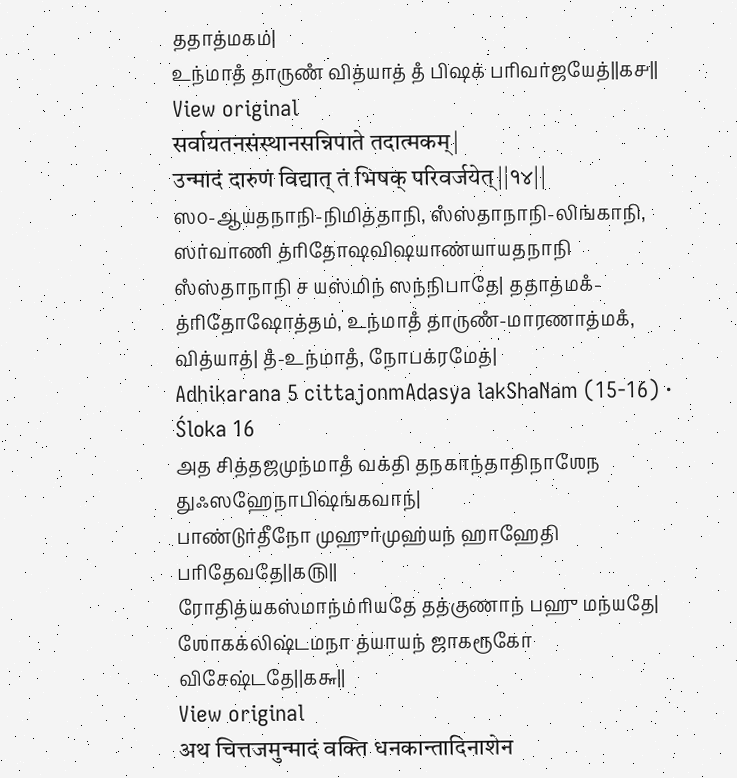ததாத்மகம்|
உந்மாதஂ தாருணஂ வித்யாத் தஂ பிஷக் பரிவர்ஜயேத்||௧௪||
View original
सर्वायतनसंस्थानसन्निपाते तदात्मकम्|
उन्मादं दारुणं विद्यात् तं भिषक् परिवर्जयेत्||१४||
ஸ௦-ஆயதநாநி-நிமித்தாநி, ஸஂஸ்தாநாநி-லிங்காநி, ஸர்வாணி த்ரிதோஷவிஷயாண்யாயதநாநி ஸஂஸ்தாநாநி ச யஸ்மிந் ஸந்நிபாதே| ததாத்மகஂ-த்ரிதோஷோத்தம், உந்மாதஂ தாருணஂ-மாரணாத்மகஂ, வித்யாத்| தஂ-உந்மாதஂ, நோபக்ரமேத்|
Adhikarana 5 cittajonmAdasya lakShaNam (15-16) · Śloka 16
அத சித்தஜமுந்மாதஂ வக்தி தநகாந்தாதிநாஶேந துஃஸஹேநாபிஷங்கவாந்|
பாண்டுர்தீநோ முஹுர்முஹ்யந் ஹாஹேதி பரிதேவதே||௧௫||
ரோதித்யகஸ்மாந்ம்ரியதே தத்குணாந் பஹு மந்யதே|
ஶோகக்லிஷ்டமநா த்யாயந் ஜாகரூகோ விசேஷ்டதே||௧௬||
View original
अथ चित्तजमुन्मादं वक्ति धनकान्तादिनाशेन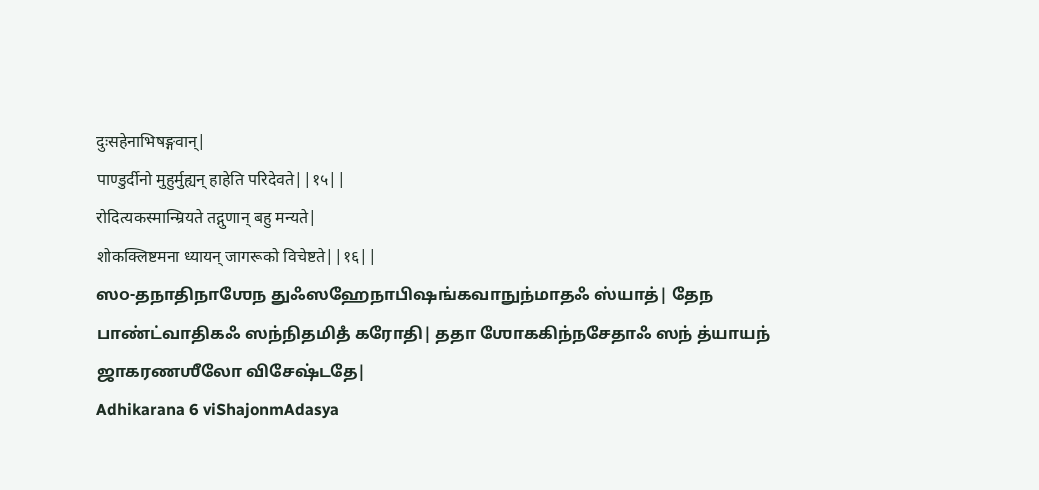दुःसहेनाभिषङ्गवान्|
पाण्डुर्दीनो मुहुर्मुह्यन् हाहेति परिदेवते||१५||
रोदित्यकस्मान्म्रियते तद्गुणान् बहु मन्यते|
शोकक्लिष्टमना ध्यायन् जागरूको विचेष्टते||१६||
ஸ௦-தநாதிநாஶேந துஃஸஹேநாபிஷங்கவாநுந்மாதஃ ஸ்யாத்| தேந பாண்ட்வாதிகஃ ஸந்நிதமிதஂ கரோதி| ததா ஶோககிந்நசேதாஃ ஸந் த்யாயந் ஜாகரணஶீலோ விசேஷ்டதே|
Adhikarana 6 viShajonmAdasya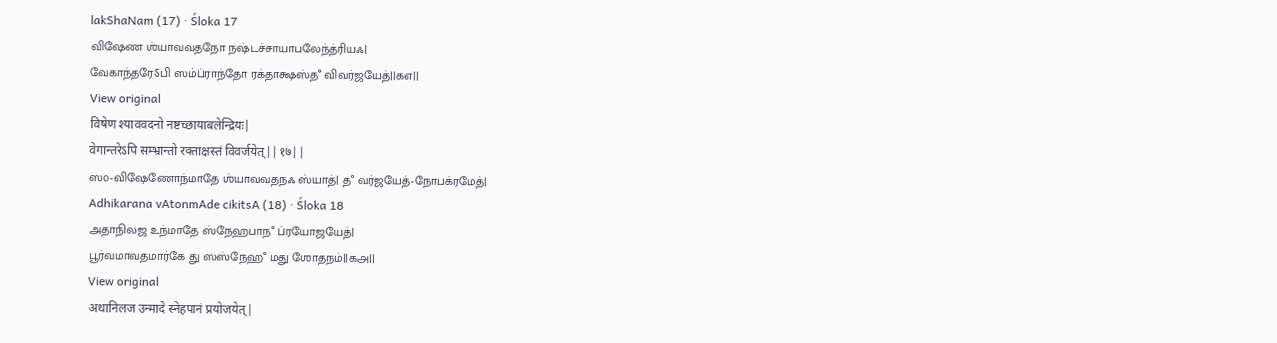lakShaNam (17) · Śloka 17
விஷேண ஶ்யாவவதநோ நஷ்டச்சாயாபலேந்த்ரியஃ|
வேகாந்தரேऽபி ஸம்ப்ராந்தோ ரக்தாக்ஷஸ்தஂ விவர்ஜயேத்||௧௭||
View original
विषेण श्याववदनो नष्टच्छायाबलेन्द्रियः|
वेगान्तरेऽपि सम्भ्रान्तो रक्ताक्षस्तं विवर्जयेत्||१७||
ஸ௦-விஷேணோந்மாதே ஶ்யாவவதநஃ ஸ்யாத்| தஂ வர்ஜயேத்-நோபக்ரமேத்|
Adhikarana vAtonmAde cikitsA (18) · Śloka 18
அதாநிலஜ உந்மாதே ஸ்நேஹபாநஂ ப்ரயோஜயேத்|
பூர்வமாவதமார்கே து ஸஸ்நேஹஂ மது ஶோதநம்||௧௮||
View original
अथानिलज उन्मादे स्नेहपानं प्रयोजयेत्|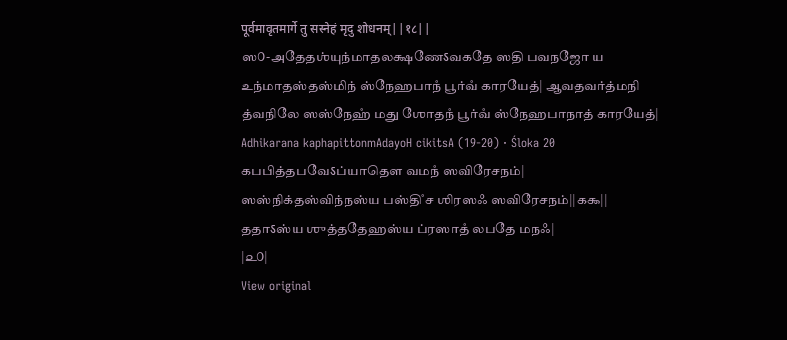पूर्वमावृतमार्गे तु सस्नेहं मृदु शोधनम्||१८||
ஸ௦-அதேதஶ்யுந்மாதலக்ஷணேऽவகதே ஸதி பவநஜோ ய உந்மாதஸ்தஸ்மிந் ஸ்நேஹபாநஂ பூர்வஂ காரயேத்| ஆவதவர்த்மநி த்வநிலே ஸஸ்நேஹஂ மது ஶோதநஂ பூர்வஂ ஸ்நேஹபாநாத் காரயேத்|
Adhikarana kaphapittonmAdayoH cikitsA (19-20) · Śloka 20
கபபித்தபவேऽப்யாதௌ வமநஂ ஸவிரேசநம்|
ஸஸ்நிக்தஸ்விந்நஸ்ய பஸ்திஂ ச ஶிரஸஃ ஸவிரேசநம்||௧௯||
ததாऽஸ்ய ஶுத்ததேஹஸ்ய ப்ரஸாதஂ லபதே மநஃ|
|௨௦|
View original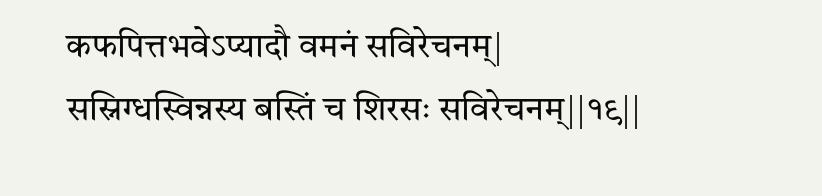कफपित्तभवेऽप्यादौ वमनं सविरेचनम्|
सस्निग्धस्विन्नस्य बस्तिं च शिरसः सविरेचनम्||१९||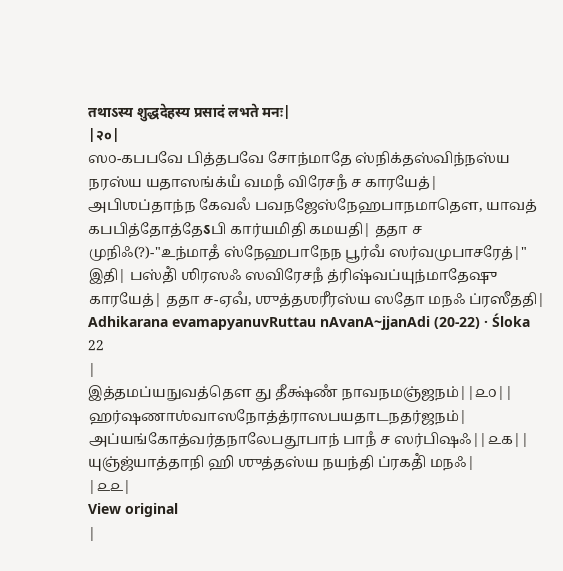तथाऽस्य शुद्धदेहस्य प्रसादं लभते मनः|
|२०|
ஸ௦-கபபவே பித்தபவே சோந்மாதே ஸ்நிக்தஸ்விந்நஸ்ய நரஸ்ய யதாஸங்க்யஂ வமநஂ விரேசநஂ ச காரயேத்| அபிஶப்தாந்ந கேவலஂ பவநஜேஸ்நேஹபாநமாதௌ, யாவத் கபபித்தோத்தேऽபி கார்யமிதி கமயதி| ததா ச முநிஃ(?)-"உந்மாதஂ ஸ்நேஹபாநேந பூர்வஂ ஸர்வமுபாசரேத்|" இதி| பஸ்திஂ ஶிரஸஃ ஸவிரேசநஂ த்ரிஷ்வப்யுந்மாதேஷு காரயேத்| ததா ச-ஏவஂ, ஶுத்தஶரீரஸ்ய ஸதோ மநஃ ப்ரஸீததி|
Adhikarana evamapyanuvRuttau nAvanA~jjanAdi (20-22) · Śloka 22
|
இத்தமப்யநுவத்தௌ து தீக்ஷ்ணஂ நாவநமஞ்ஜநம்||௨௦||
ஹர்ஷணாஶ்வாஸநோத்த்ராஸபயதாடநதர்ஜநம்|
அப்யங்கோத்வர்தநாலேபதூபாந் பாநஂ ச ஸர்பிஷஃ||௨௧||
யுஞ்ஜ்யாத்தாநி ஹி ஶுத்தஸ்ய நயந்தி ப்ரகதிஂ மநஃ|
|௨௨|
View original
|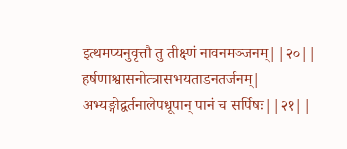इत्थमप्यनुवृत्तौ तु तीक्ष्णं नावनमञ्जनम्||२०||
हर्षणाश्वासनोत्त्रासभयताडनतर्जनम्|
अभ्यङ्गोद्वर्तनालेपधूपान् पानं च सर्पिषः||२१||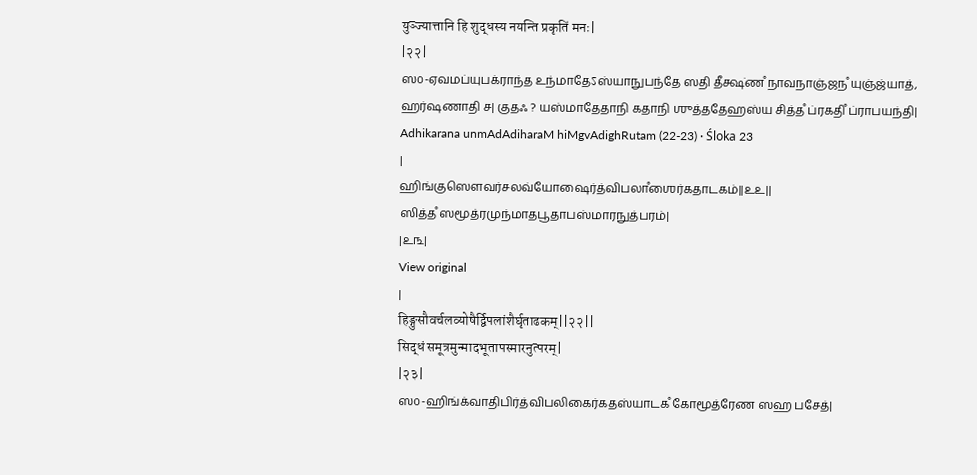युञ्ज्यात्तानि हि शुद्धस्य नयन्ति प्रकृतिं मनः|
|२२|
ஸ௦-ஏவமப்யுபக்ராந்த உந்மாதேऽஸ்யாநுபந்தே ஸதி தீக்ஷ்ணஂ நாவநாஞ்ஜநஂ யுஞ்ஜ்யாத், ஹர்ஷணாதி ச| குதஃ ? யஸ்மாதேதாநி கதாநி ஶுத்ததேஹஸ்ய சித்தஂ ப்ரகதிஂ ப்ராபயந்தி|
Adhikarana unmAdAdiharaM hiMgvAdighRutam (22-23) · Śloka 23
|
ஹிங்குஸௌவர்சலவ்யோஷைர்த்விபலாஂஶைர்கதாடகம்||௨௨||
ஸித்தஂ ஸமூத்ரமுந்மாதபூதாபஸ்மாரநுத்பரம்|
|௨௩|
View original
|
हिङ्गुसौवर्चलव्योषैर्द्विपलांशैर्घृताढकम्||२२||
सिद्धं समूत्रमुन्मादभूतापस्मारनुत्परम्|
|२३|
ஸ௦-ஹிங்க்வாதிபிர்த்விபலிகைர்கதஸ்யாடகஂ கோமூத்ரேண ஸஹ பசேத்|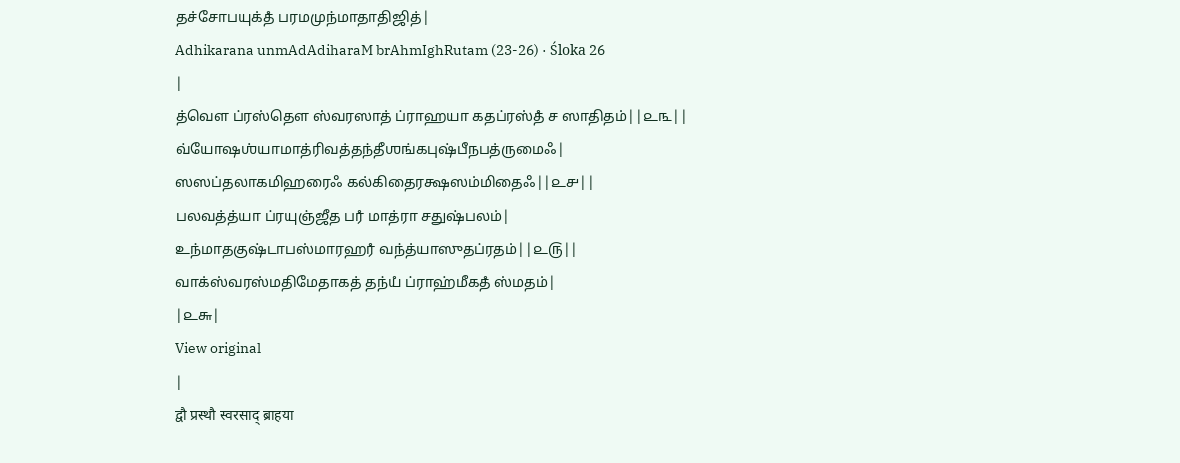தச்சோபயுக்தஂ பரமமுந்மாதாதிஜித்|
Adhikarana unmAdAdiharaM brAhmIghRutam (23-26) · Śloka 26
|
த்வௌ ப்ரஸ்தௌ ஸ்வரஸாத் ப்ராஹயா கதப்ரஸ்தஂ ச ஸாதிதம்||௨௩||
வ்யோஷஶ்யாமாத்ரிவத்தந்தீஶங்கபுஷ்பீநபத்ருமைஃ|
ஸஸப்தலாகமிஹரைஃ கல்கிதைரக்ஷஸம்மிதைஃ||௨௪||
பலவத்த்யா ப்ரயுஞ்ஜீத பரஂ மாத்ரா சதுஷ்பலம்|
உந்மாதகுஷ்டாபஸ்மாரஹரஂ வந்த்யாஸுதப்ரதம்||௨௫||
வாக்ஸ்வரஸ்மதிமேதாகத் தந்யஂ ப்ராஹ்மீகதஂ ஸ்மதம்|
|௨௬|
View original
|
द्वौ प्रस्थौ स्वरसाद् ब्राहया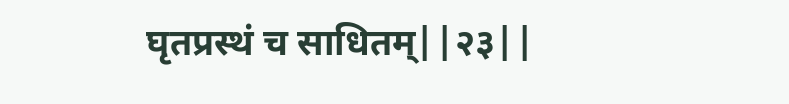घृतप्रस्थं च साधितम्||२३||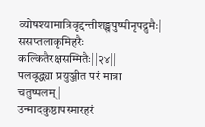व्योषश्यामात्रिवृद्दन्तीशङ्खपुष्पीनृपद्रुमैः|
ससप्तलाकृमिहरैः कल्कितैरक्षसम्मितैः||२४||
पलवृद्ध्या प्रयुञ्जीत परं मात्रा चतुष्पलम्|
उन्मादकुष्ठापस्मारहरं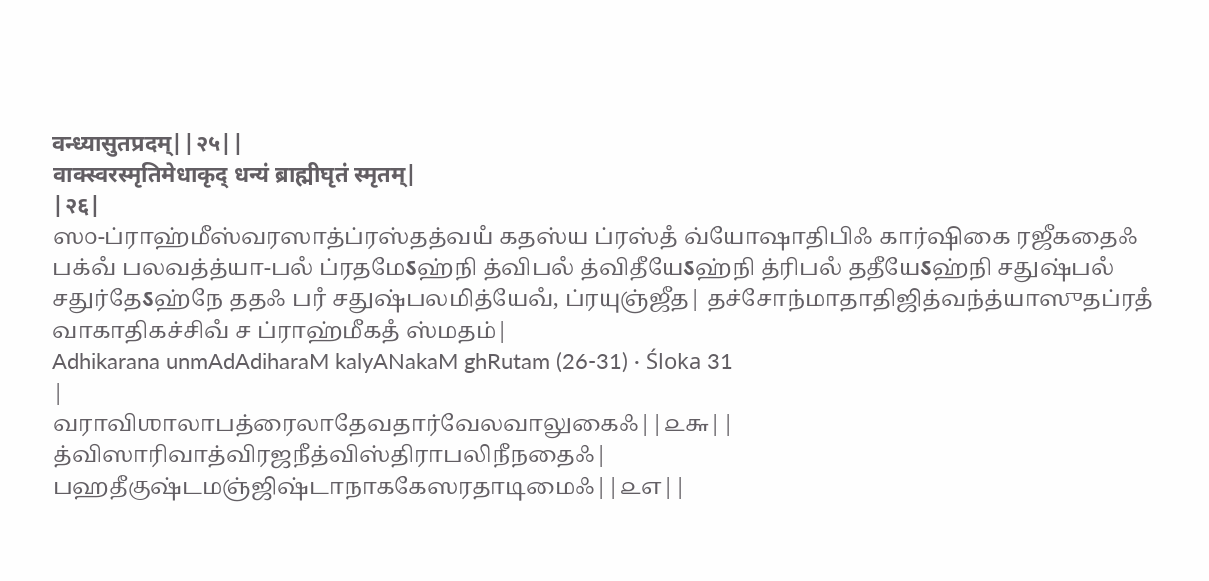वन्ध्यासुतप्रदम्||२५||
वाक्स्वरस्मृतिमेधाकृद् धन्यं ब्राह्मीघृतं स्मृतम्|
|२६|
ஸ௦-ப்ராஹ்மீஸ்வரஸாத்ப்ரஸ்தத்வயஂ கதஸ்ய ப்ரஸ்தஂ வ்யோஷாதிபிஃ கார்ஷிகை ரஜீகதைஃ பக்வஂ பலவத்த்யா-பலஂ ப்ரதமேऽஹ்நி த்விபலஂ த்விதீயேऽஹ்நி த்ரிபலஂ ததீயேऽஹ்நி சதுஷ்பலஂ சதுர்தேऽஹ்நே ததஃ பரஂ சதுஷ்பலமித்யேவஂ, ப்ரயுஞ்ஜீத| தச்சோந்மாதாதிஜித்வந்த்யாஸுதப்ரதஂ வாகாதிகச்சிவஂ ச ப்ராஹ்மீகதஂ ஸ்மதம்|
Adhikarana unmAdAdiharaM kalyANakaM ghRutam (26-31) · Śloka 31
|
வராவிஶாலாபத்ரைலாதேவதார்வேலவாலுகைஃ||௨௬||
த்விஸாரிவாத்விரஜநீத்விஸ்திராபலிநீநதைஃ|
பஹதீகுஷ்டமஞ்ஜிஷ்டாநாககேஸரதாடிமைஃ||௨௭||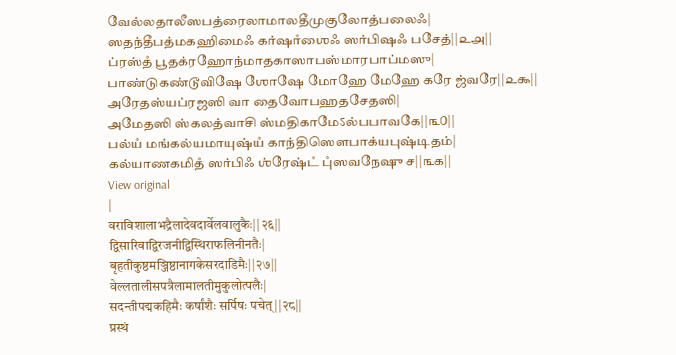வேல்லதாலீஸபத்ரைலாமாலதீமுகுலோத்பலைஃ|
ஸதந்தீபத்மகஹிமைஃ கர்ஷாஂஶைஃ ஸர்பிஷஃ பசேத்||௨௮||
ப்ரஸ்தஂ பூதக்ரஹோந்மாதகாஸாபஸ்மாரபாப்மஸு|
பாண்டுகண்டூவிஷே ஶோஷே மோஹே மேஹே கரே ஜ்வரே||௨௯||
அரேதஸ்யப்ரஜஸி வா தைவோபஹதசேதஸி|
அமேதஸி ஸ்கலத்வாசி ஸ்மதிகாமேऽல்பபாவகே||௩௦||
பல்யஂ மங்கல்யமாயுஷ்யஂ காந்திஸௌபாக்யபுஷ்டிதம்|
கல்யாணகமிதஂ ஸர்பிஃ ஶ்ரேஷ்டஂ புஂஸவநேஷு ச||௩௧||
View original
|
वराविशालाभद्रैलादेवदार्वेलवालुकैः||२६||
द्विसारिवाद्विरजनीद्विस्थिराफलिनीनतैः|
बृहतीकुष्ठमञ्जिष्ठानागकेसरदाडिमैः||२७||
वेल्लतालीसपत्रैलामालतीमुकुलोत्पलैः|
सदन्तीपद्मकहिमैः कर्षांशैः सर्पिषः पचेत्||२८||
प्रस्थं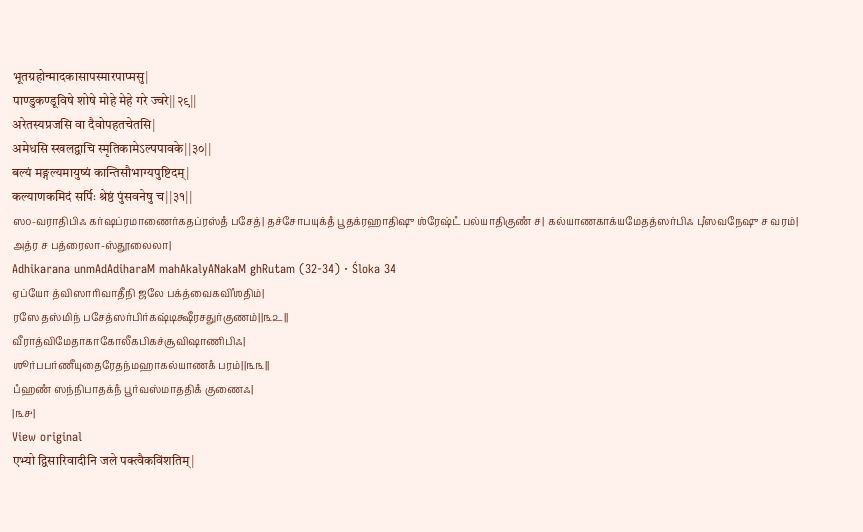भूतग्रहोन्मादकासापस्मारपाप्मसु|
पाण्डुकण्डूविषे शोषे मोहे मेहे गरे ज्वरे||२९||
अरेतस्यप्रजसि वा दैवोपहतचेतसि|
अमेधसि स्खलद्वाचि स्मृतिकामेऽल्पपावके||३०||
बल्यं मङ्गल्यमायुष्यं कान्तिसौभाग्यपुष्टिदम्|
कल्याणकमिदं सर्पिः श्रेष्ठं पुंसवनेषु च||३१||
ஸ௦-வராதிபிஃ கர்ஷப்ரமாணைர்கதப்ரஸ்தஂ பசேத்| தச்சோபயுக்தஂ பூதக்ரஹாதிஷு ஶ்ரேஷ்டஂ பல்யாதிகுணஂ ச| கல்யாணகாக்யமேதத்ஸர்பிஃ புஂஸவநேஷு ச வரம்| அத்ர ச பத்ரைலா-ஸ்தூலைலா|
Adhikarana unmAdAdiharaM mahAkalyANakaM ghRutam (32-34) · Śloka 34
ஏப்யோ த்விஸாரிவாதீநி ஜலே பக்த்வைகவிஂஶதிம்|
ரஸே தஸ்மிந் பசேத்ஸர்பிர்கஷ்டிக்ஷீரசதுர்குணம்||௩௨||
வீராத்விமேதாகாகோலீகபிகச்சூவிஷாணிபிஃ|
ஶூர்பபர்ணீயுதைரேதந்மஹாகல்யாணகஂ பரம்||௩௩||
பஂஹணஂ ஸந்நிபாதக்நஂ பூர்வஸ்மாததிகஂ குணைஃ|
|௩௪|
View original
एभ्यो द्विसारिवादीनि जले पक्त्वैकविंशतिम्|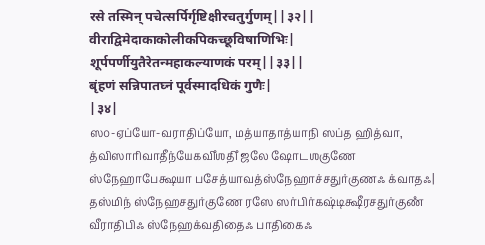रसे तस्मिन् पचेत्सर्पिर्गृष्टिक्षीरचतुर्गुणम्||३२||
वीराद्विमेदाकाकोलीकपिकच्छूविषाणिभिः|
शूर्पपर्णीयुतैरेतन्महाकल्याणकं परम्||३३||
बृंहणं सन्निपातघ्नं पूर्वस्मादधिकं गुणैः|
|३४|
ஸ௦-ஏப்யோ-வராதிப்யோ, மத்யாதாத்யாநி ஸப்த ஹித்வா, த்விஸாரிவாதீந்யேகவிஂஶதிஂ ஜலே ஷோடஶகுணே ஸ்நேஹாபேக்ஷயா பசேத்யாவத்ஸ்நேஹாச்சதுர்குணஃ க்வாதஃ| தஸ்மிந் ஸ்நேஹசதுர்குணே ரஸே ஸர்பிர்கஷ்டிக்ஷீரசதுர்குணஂ வீராதிபிஃ ஸ்நேஹக்வதிதைஃ பாதிகைஃ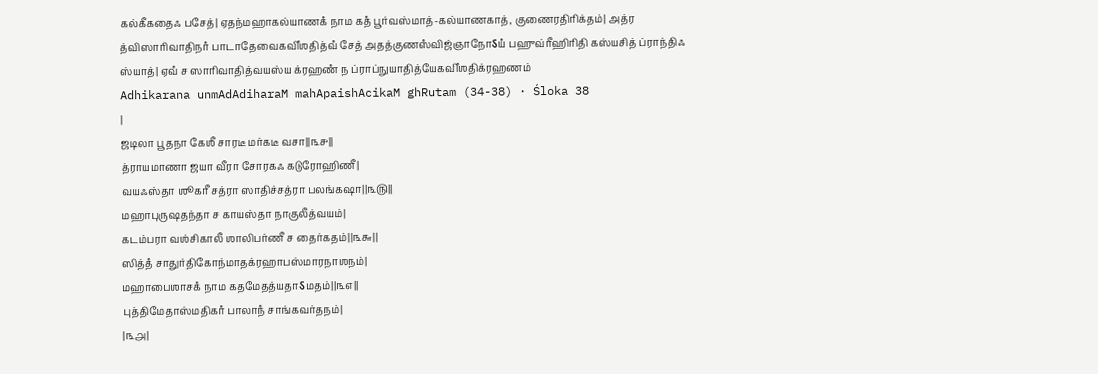கல்கீகதைஃ பசேத்| ஏதந்மஹாகல்யாணகஂ நாம கதஂ பூர்வஸ்மாத்-கல்யாணகாத், குணைரதிரிக்தம்| அத்ர த்விஸாரிவாதிநாஂ பாடாதேவைகவிஂஶதித்வஂ சேத் அதத்குணஸஂவிஜ்ஞாநோऽயஂ பஹுவ்ரீஹிரிதி கஸ்யசித் ப்ராந்திஃ ஸ்யாத்| ஏவஂ ச ஸாரிவாதித்வயஸ்ய க்ரஹணஂ ந ப்ராப்நுயாதித்யேகவிஂஶதிக்ரஹணம்
Adhikarana unmAdAdiharaM mahApaishAcikaM ghRutam (34-38) · Śloka 38
|
ஜடிலா பூதநா கேஶீ சாரடீ மர்கடீ வசா||௩௪||
த்ராயமாணா ஜயா வீரா சோரகஃ கடுரோஹிணீ|
வயஃஸ்தா ஶூகரீ சத்ரா ஸாதிச்சத்ரா பலங்கஷா||௩௫||
மஹாபுருஷதந்தா ச காயஸ்தா நாகுலீத்வயம்|
கடம்பரா வஶ்சிகாலீ ஶாலிபர்ணீ ச தைர்கதம்||௩௬||
ஸித்தஂ சாதுர்திகோந்மாதக்ரஹாபஸ்மாரநாஶநம்|
மஹாபைஶாசகஂ நாம கதமேதத்யதாऽமதம்||௩௭||
புத்திமேதாஸ்மதிகரஂ பாலாநஂ சாங்கவர்தநம்|
|௩௮|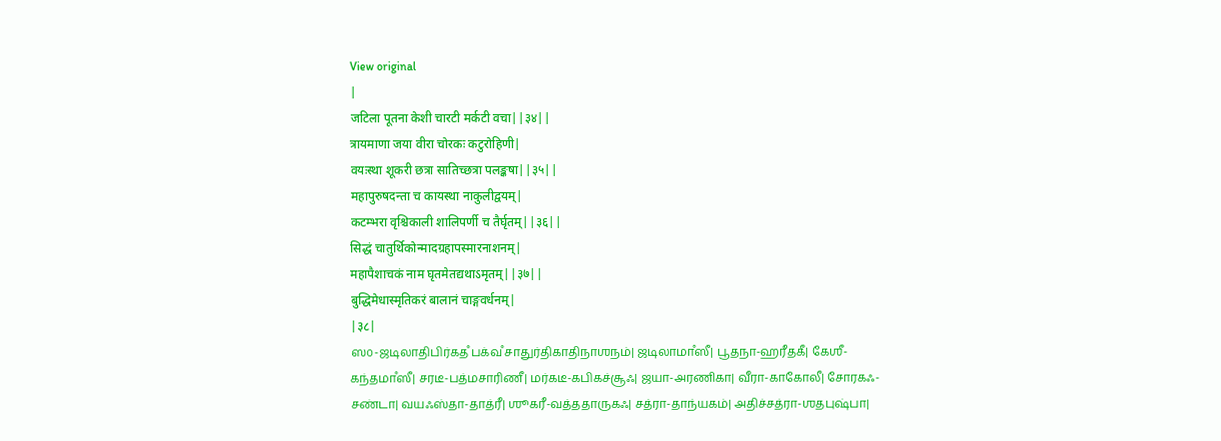View original
|
जटिला पूतना केशी चारटी मर्कटी वचा||३४||
त्रायमाणा जया वीरा चोरकः कटुरोहिणी|
वयःस्था शूकरी छत्रा सातिच्छत्रा पलङ्कषा||३५||
महापुरुषदन्ता च कायस्था नाकुलीद्वयम्|
कटम्भरा वृश्चिकाली शालिपर्णी च तैर्घृतम्||३६||
सिद्धं चातुर्थिकोन्मादग्रहापस्मारनाशनम्|
महापैशाचकं नाम घृतमेतद्यथाऽमृतम्||३७||
बुद्धिमेधास्मृतिकरं बालानं चाङ्गवर्धनम्|
|३८|
ஸ௦-ஜடிலாதிபிர்கதஂ பக்வஂ சாதுர்திகாதிநாஶநம்| ஜடிலாமாஂஸீ| பூதநா-ஹரீதகீ| கேஶீ-கந்தமாஂஸீ| சரடீ-பத்மசாரிணீ| மர்கடீ-கபிகச்சூஃ| ஜயா-அரணிகா| வீரா-காகோலீ| சோரகஃ-சண்டா| வயஃஸ்தா-தாத்ரீ| ஶூகரீ-வத்ததாருகஃ| சத்ரா-தாந்யகம்| அதிச்சத்ரா-ஶதபுஷ்பா|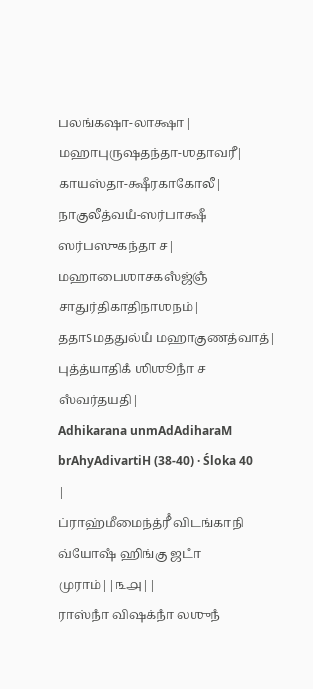பலங்கஷா-லாக்ஷா| மஹாபுருஷதந்தா-ஶதாவரீ| காயஸ்தா-க்ஷீரகாகோலீ| நாகுலீத்வயஂ-ஸர்பாக்ஷீ ஸர்பஸுகந்தா ச| மஹாபைஶாசகஸஂஜ்ஞஂ சாதுர்திகாதிநாஶநம்| ததாऽமததுல்யஂ மஹாகுணத்வாத்| புத்த்யாதிகஂ ஶிஶூநாஂ ச ஸஂவர்தயதி|
Adhikarana unmAdAdiharaM brAhyAdivartiH (38-40) · Śloka 40
|
ப்ராஹ்மீமைந்த்ரீஂ விடங்காநி வ்யோஷஂ ஹிங்கு ஜடாஂ முராம்||௩௮||
ராஸ்நாஂ விஷக்நாஂ லஶுநஂ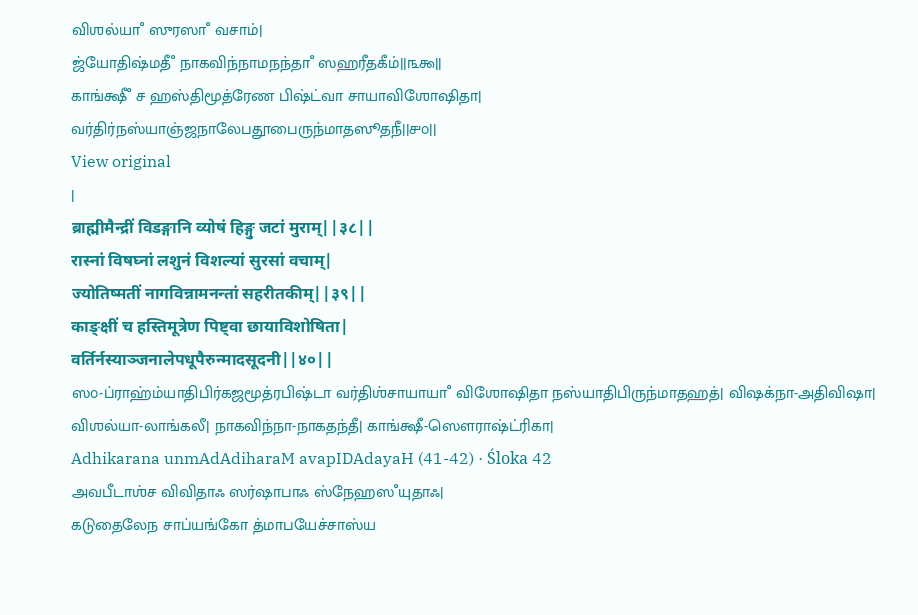விஶல்யாஂ ஸுரஸாஂ வசாம்|
ஜ்யோதிஷ்மதீஂ நாகவிந்நாமநந்தாஂ ஸஹரீதகீம்||௩௯||
காங்க்ஷீஂ ச ஹஸ்திமூத்ரேண பிஷ்ட்வா சாயாவிஶோஷிதா|
வர்திர்நஸ்யாஞ்ஜநாலேபதூபைருந்மாதஸூதநீ||௪௦||
View original
|
ब्राह्मीमैन्द्रीं विडङ्गानि व्योषं हिङ्गु जटां मुराम्||३८||
रास्नां विषघ्नां लशुनं विशल्यां सुरसां वचाम्|
ज्योतिष्मतीं नागविन्नामनन्तां सहरीतकीम्||३९||
काङ्क्षीं च हस्तिमूत्रेण पिष्ट्वा छायाविशोषिता|
वर्तिर्नस्याञ्जनालेपधूपैरुन्मादसूदनी||४०||
ஸ௦-ப்ராஹ்ம்யாதிபிர்கஜமூத்ரபிஷ்டா வர்திஶ்சாயாயாஂ விஶோஷிதா நஸ்யாதிபிருந்மாதஹத்| விஷக்நா-அதிவிஷா| விஶல்யா-லாங்கலீ| நாகவிந்நா-நாகதந்தீ| காங்க்ஷீ-ஸௌராஷ்ட்ரிகா|
Adhikarana unmAdAdiharaM avapIDAdayaH (41-42) · Śloka 42
அவபீடாஶ்ச விவிதாஃ ஸர்ஷாபாஃ ஸ்நேஹஸஂயுதாஃ|
கடுதைலேந சாப்யங்கோ த்மாபயேச்சாஸ்ய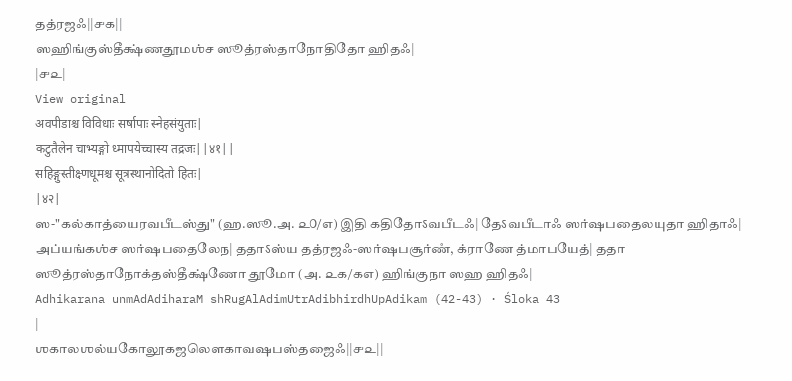தத்ரஜஃ||௪௧||
ஸஹிங்குஸ்தீக்ஷ்ணதூமஶ்ச ஸூத்ரஸ்தாநோதிதோ ஹிதஃ|
|௪௨|
View original
अवपीडाश्च विविधाः सर्षापाः स्नेहसंयुताः|
कटुतैलेन चाभ्यङ्गो ध्मापयेच्चास्य तद्रजः||४१||
सहिङ्गुस्तीक्ष्णधूमश्च सूत्रस्थानोदितो हितः|
|४२|
ஸ-"கல்காத்யைரவபீடஸ்து" (ஹ.ஸூ.அ. ௨௦/௭) இதி கதிதோऽவபீடஃ| தேऽவபீடாஃ ஸர்ஷபதைலயுதா ஹிதாஃ| அப்யங்கஶ்ச ஸர்ஷபதைலேந| ததாऽஸ்ய தத்ரஜஃ-ஸர்ஷபசூர்ணஂ, க்ராணே த்மாபயேத்| ததா ஸூத்ரஸ்தாநோக்தஸ்தீக்ஷ்ணோ தூமோ (அ. ௨௧/௧௭) ஹிங்குநா ஸஹ ஹிதஃ|
Adhikarana unmAdAdiharaM shRugAlAdimUtrAdibhirdhUpAdikam (42-43) · Śloka 43
|
ஶகாலஶல்யகோலூகஜலௌகாவஷபஸ்தஜைஃ||௪௨||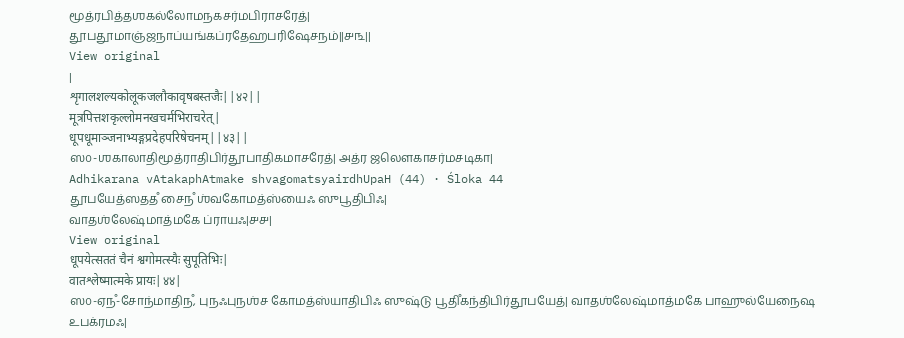மூத்ரபித்தஶகல்லோமநகசர்மபிராசரேத்|
தூபதூமாஞ்ஜநாப்யங்கப்ரதேஹபரிஷேசநம்||௪௩||
View original
|
शृगालशल्यकोलूकजलौकावृषबस्तजैः||४२||
मूत्रपित्तशकृल्लोमनखचर्मभिराचरेत्|
धूपधूमाञ्जनाभ्यङ्गप्रदेहपरिषेचनम्||४३||
ஸ௦-ஶகாலாதிமூத்ராதிபிர்தூபாதிகமாசரேத்| அத்ர ஜலௌகாசர்மசடிகா|
Adhikarana vAtakaphAtmake shvagomatsyairdhUpaH (44) · Śloka 44
தூபயேத்ஸததஂ சைநஂ ஶ்வகோமத்ஸ்யைஃ ஸுபூதிபிஃ|
வாதஶ்லேஷ்மாத்மகே ப்ராயஃ|௪௪|
View original
धूपयेत्सततं चैनं श्वगोमत्स्यैः सुपूतिभिः|
वातश्लेष्मात्मके प्रायः|४४|
ஸ௦-ஏநஂ-சோந்மாதிநஂ, புநஃபுநஶ்ச கோமத்ஸ்யாதிபிஃ ஸுஷ்டு பூதிஂகந்திபிர்தூபயேத்| வாதஶ்லேஷ்மாத்மகே பாஹுல்யேநைஷ உபக்ரமஃ|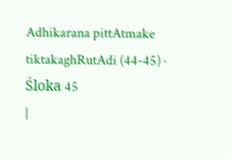Adhikarana pittAtmake tiktakaghRutAdi (44-45) · Śloka 45
|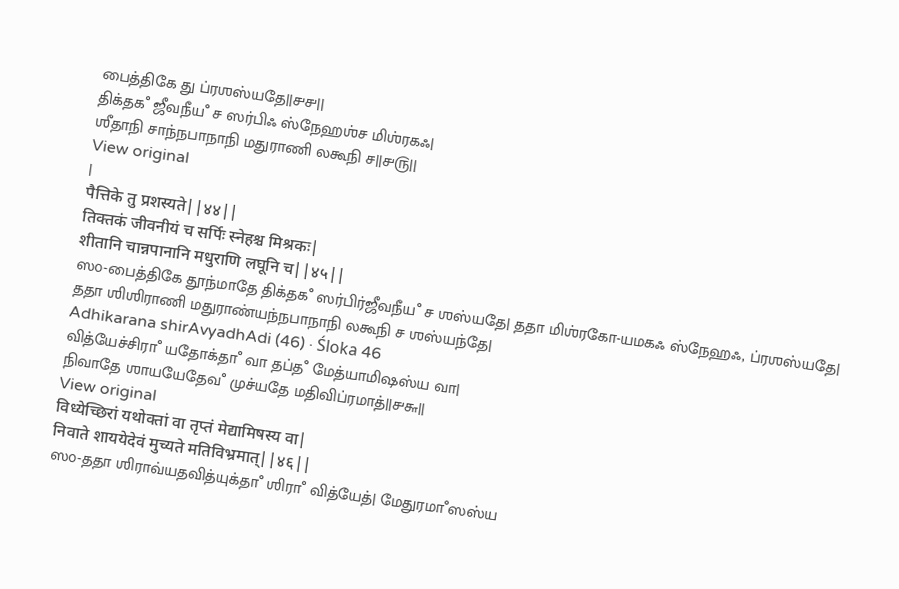பைத்திகே து ப்ரஶஸ்யதே||௪௪||
திக்தகஂ ஜீவநீயஂ ச ஸர்பிஃ ஸ்நேஹஶ்ச மிஶ்ரகஃ|
ஶீதாநி சாந்நபாநாநி மதுராணி லகூநி ச||௪௫||
View original
|
पैत्तिके तु प्रशस्यते||४४||
तिक्तकं जीवनीयं च सर्पिः स्नेहश्च मिश्रकः|
शीतानि चान्नपानानि मधुराणि लघूनि च||४५||
ஸ௦-பைத்திகே தூந்மாதே திக்தகஂ ஸர்பிர்ஜீவநீயஂ ச ஶஸ்யதே| ததா மிஶ்ரகோ-யமகஃ ஸ்நேஹஃ, ப்ரஶஸ்யதே| ததா ஶிஶிராணி மதுராண்யந்நபாநாநி லகூநி ச ஶஸ்யந்தே|
Adhikarana shirAvyadhAdi (46) · Śloka 46
வித்யேச்சிராஂ யதோக்தாஂ வா தப்தஂ மேத்யாமிஷஸ்ய வா|
நிவாதே ஶாயயேதேவஂ முச்யதே மதிவிப்ரமாத்||௪௬||
View original
विध्येच्छिरां यथोक्तां वा तृप्तं मेद्यामिषस्य वा|
निवाते शाययेदेवं मुच्यते मतिविभ्रमात्||४६||
ஸ௦-ததா ஶிராவ்யதவித்யுக்தாஂ ஶிராஂ வித்யேத்| மேதுரமாஂஸஸ்ய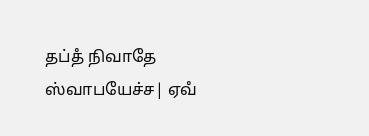தப்தஂ நிவாதே ஸ்வாபயேச்ச| ஏவஂ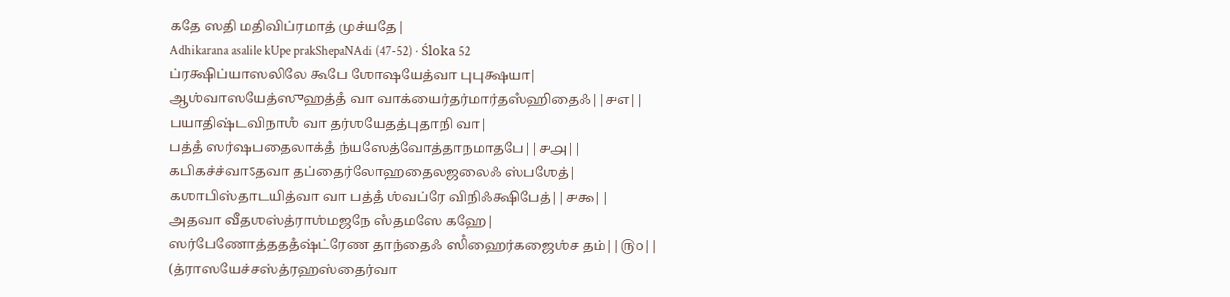கதே ஸதி மதிவிப்ரமாத் முச்யதே|
Adhikarana asalile kUpe prakShepaNAdi (47-52) · Śloka 52
ப்ரக்ஷிப்யாஸலிலே கூபே ஶோஷயேத்வா புபுக்ஷயா|
ஆஶ்வாஸயேத்ஸுஹத்தஂ வா வாக்யைர்தர்மார்தஸஂஹிதைஃ||௪௭||
பயாதிஷ்டவிநாஶஂ வா தர்ஶயேதத்புதாநி வா|
பத்தஂ ஸர்ஷபதைலாக்தஂ ந்யஸேத்வோத்தாநமாதபே||௪௮||
கபிகச்ச்வாऽதவா தப்தைர்லோஹதைலஜலைஃ ஸ்பஶேத்|
கஶாபிஸ்தாடயித்வா வா பத்தஂ ஶ்வப்ரே விநிஃக்ஷிபேத்||௪௯||
அதவா வீதஶஸ்த்ராஶ்மஜநே ஸஂதமஸே கஹே|
ஸர்பேணோத்தததஂஷ்ட்ரேண தாந்தைஃ ஸிஂஹைர்கஜைஶ்ச தம்||௫௦||
(த்ராஸயேச்சஸ்த்ரஹஸ்தைர்வா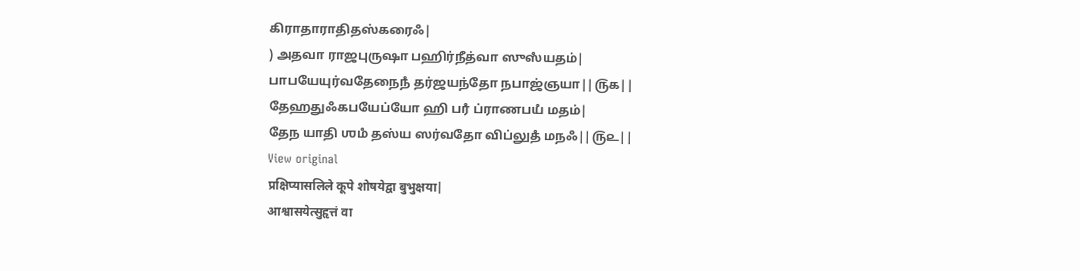கிராதாராதிதஸ்கரைஃ|
) அதவா ராஜபுருஷா பஹிர்நீத்வா ஸுஸஂயதம்|
பாபயேயுர்வதேநைநஂ தர்ஜயந்தோ நபாஜ்ஞயா||௫௧||
தேஹதுஃகபயேப்யோ ஹி பரஂ ப்ராணபயஂ மதம்|
தேந யாதி ஶமஂ தஸ்ய ஸர்வதோ விப்லுதஂ மநஃ||௫௨||
View original
प्रक्षिप्यासलिले कूपे शोषयेद्वा बुभुक्षया|
आश्वासयेत्सुहृत्तं वा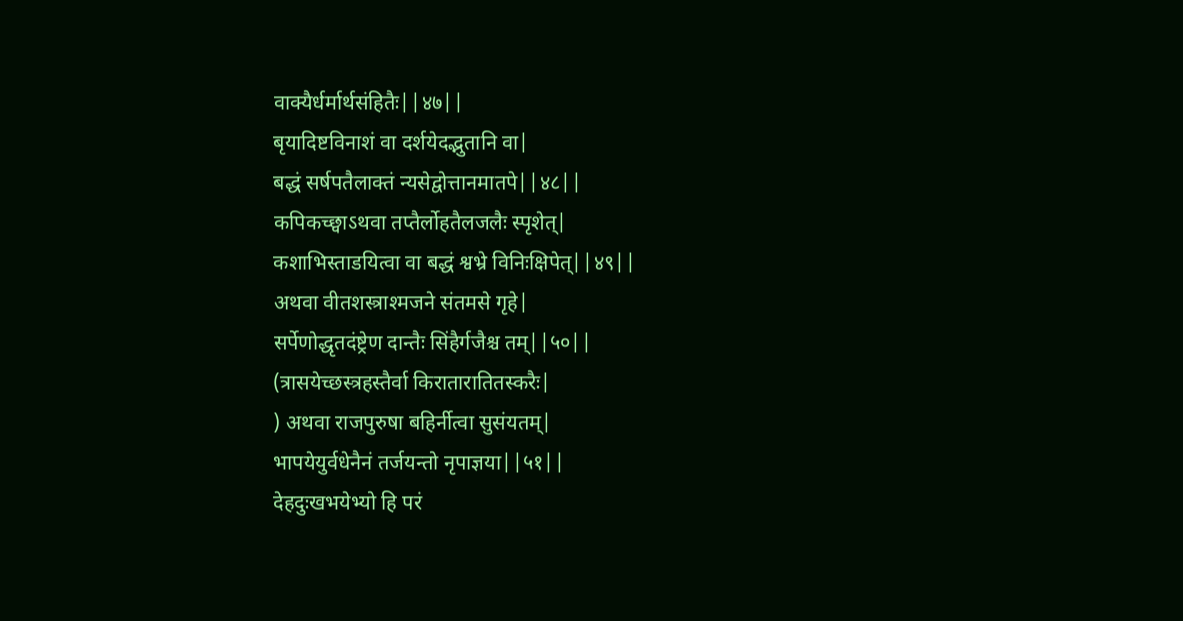वाक्यैर्धर्मार्थसंहितैः||४७||
बृयादिष्टविनाशं वा दर्शयेदद्भुतानि वा|
बद्धं सर्षपतैलाक्तं न्यसेद्वोत्तानमातपे||४८||
कपिकच्छ्वाऽथवा तप्तैर्लोहतैलजलैः स्पृशेत्|
कशाभिस्ताडयित्वा वा बद्धं श्वभ्रे विनिःक्षिपेत्||४९||
अथवा वीतशस्त्राश्मजने संतमसे गृहे|
सर्पेणोद्धृतदंष्ट्रेण दान्तैः सिंहैर्गजैश्च तम्||५०||
(त्रासयेच्छस्त्रहस्तैर्वा किरातारातितस्करैः|
) अथवा राजपुरुषा बहिर्नीत्वा सुसंयतम्|
भापयेयुर्वधेनैनं तर्जयन्तो नृपाज्ञया||५१||
देहदुःखभयेभ्यो हि परं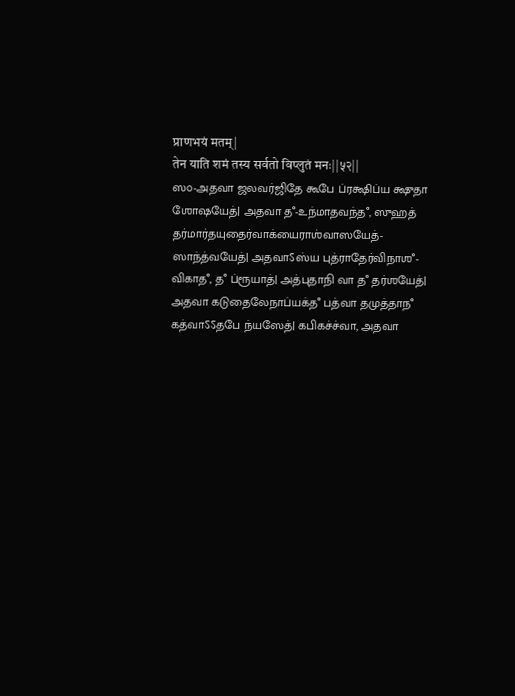प्राणभयं मतम्|
तेन याति शमं तस्य सर्वतो विप्लुतं मनः||५२||
ஸ௦-அதவா ஜலவர்ஜிதே கூபே ப்ரக்ஷிப்ய க்ஷுதா ஶோஷயேத்| அதவா தஂ-உந்மாதவந்தஂ, ஸுஹத் தர்மார்தயுதைர்வாக்யைராஶ்வாஸயேத்-ஸாந்த்வயேத்| அதவாऽஸ்ய புத்ராதேர்விநாஶஂ-விகாதஂ, தஂ ப்ரூயாத்| அத்புதாநி வா தஂ தர்ஶயேத்| அதவா கடுதைலேநாப்யக்தஂ பத்வா தமுத்தாநஂ கத்வாऽऽதபே ந்யஸேத்| கபிகச்ச்வா, அதவா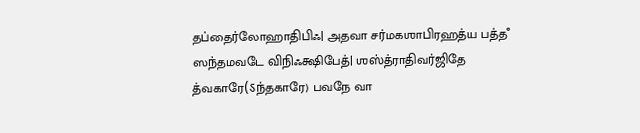தப்தைர்லோஹாதிபிஃ| அதவா சர்மகஶாபிரஹத்ய பத்தஂ ஸந்தமவடே விநிஃக்ஷிபேத்| ஶஸ்த்ராதிவர்ஜிதே த்வகாரே(ऽந்தகாரே) பவநே வா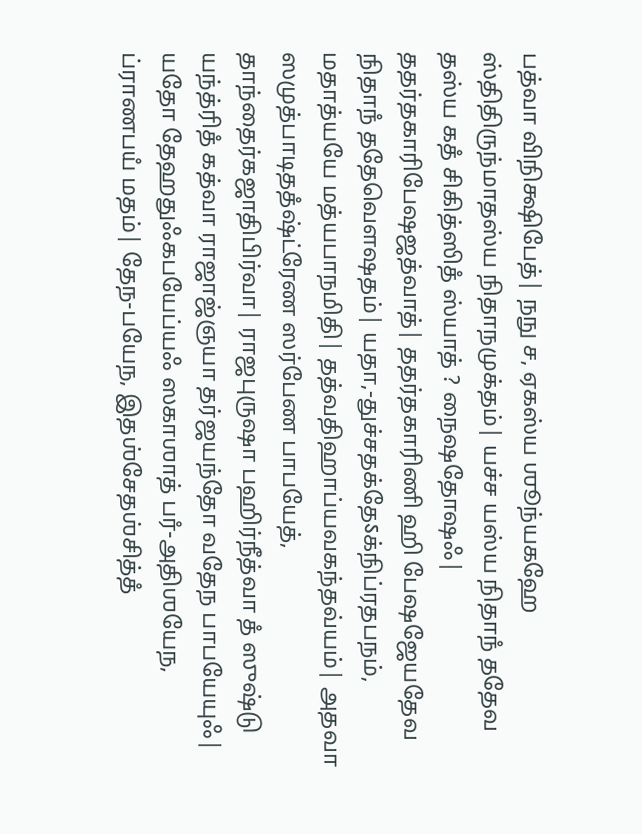பத்வா விநிக்ஷிபேத்| நநு ச, ஏகஸ்ய ஶூந்யகஹே ஸ்திதிருந்மாதஸ்ய நிதாநமுக்தம்| யச்ச யஸ்ய நிதாநஂ ததேவ தஸ்ய கதஂ சிகித்ஸிதஂ ஸ்யாத் ? நைஷதோஷஃ| ததர்தகாரிபேஷஜத்வாத்| ததர்தகாரிணி ஹி பேஷஜேயதேவ நிதாநஂ ததேவௌஷதம்| யதா,-துச்சதக்தேऽக்நிப்ரதபநம், மதாத்யயே மத்யபாநமிதி| தத்வதிஹாப்யவகந்தவ்யம்| அதவா ஸமுத்பாடிததஂஷ்ட்ரேண ஸர்பேண பாபயேத், தாந்தைர்கஜாதிபிர்வா| ராஜபுருஷா பஹிர்நீத்வா தஂ ஸுஷ்டு யந்த்ரிதஂ கத்வா ராஜாஜ்ஞயா தர்ஜயந்தோ வதேந பாபயேயுஃ| யதோ தேஹதுஃகபயேப்யஃ ஸகாஶாத் பரஂ-அதிஶயேந, ப்ராணபயஂ மதம்| தேந-பயேந, இதஶ்சேதஶ்சித்தஂ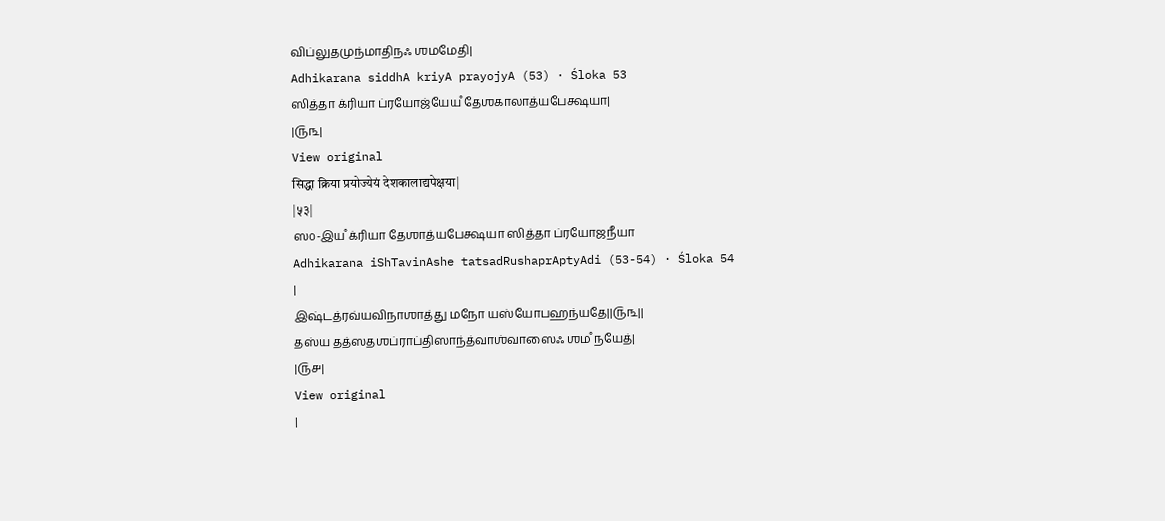விப்லுதமுந்மாதிநஃ ஶமமேதி|
Adhikarana siddhA kriyA prayojyA (53) · Śloka 53
ஸித்தா க்ரியா ப்ரயோஜ்யேயஂ தேஶகாலாத்யபேக்ஷயா|
|௫௩|
View original
सिद्धा क्रिया प्रयोज्येयं देशकालाद्यपेक्षया|
|५३|
ஸ௦-இயஂ க்ரியா தேஶாத்யபேக்ஷயா ஸித்தா ப்ரயோஜநீயா
Adhikarana iShTavinAshe tatsadRushaprAptyAdi (53-54) · Śloka 54
|
இஷ்டத்ரவ்யவிநாஶாத்து மநோ யஸ்யோபஹந்யதே||௫௩||
தஸ்ய தத்ஸதஶப்ராப்திஸாந்த்வாஶ்வாஸைஃ ஶமஂ நயேத்|
|௫௪|
View original
|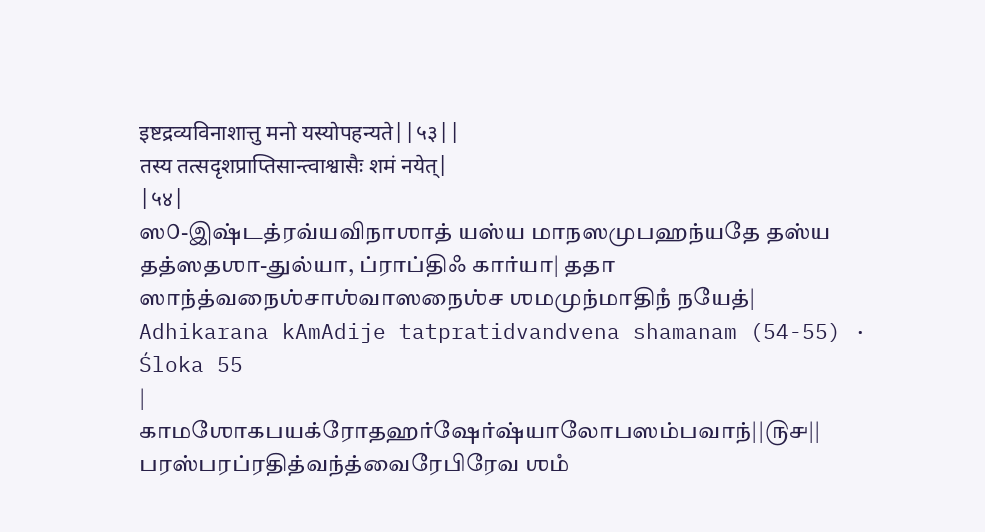इष्टद्रव्यविनाशात्तु मनो यस्योपहन्यते||५३||
तस्य तत्सदृशप्राप्तिसान्त्वाश्वासैः शमं नयेत्|
|५४|
ஸ௦-இஷ்டத்ரவ்யவிநாஶாத் யஸ்ய மாநஸமுபஹந்யதே தஸ்ய தத்ஸதஶா-துல்யா, ப்ராப்திஃ கார்யா| ததா ஸாந்த்வநைஶ்சாஶ்வாஸநைஶ்ச ஶமமுந்மாதிநஂ நயேத்|
Adhikarana kAmAdije tatpratidvandvena shamanam (54-55) · Śloka 55
|
காமஶோகபயக்ரோதஹர்ஷேர்ஷ்யாலோபஸம்பவாந்||௫௪||
பரஸ்பரப்ரதித்வந்த்வைரேபிரேவ ஶமஂ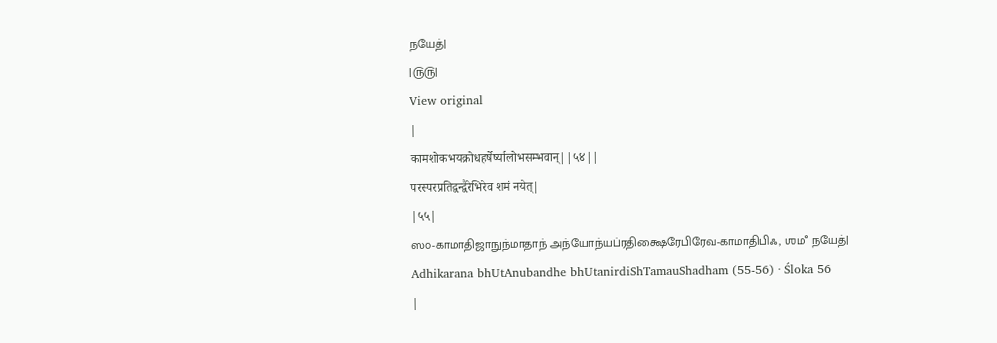நயேத்|
|௫௫|
View original
|
कामशोकभयक्रोधहर्षेर्ष्यालोभसम्भवान्||५४||
परस्परप्रतिद्वन्द्वैरेभिरेव शमं नयेत्|
|५५|
ஸ௦-காமாதிஜாநுந்மாதாந் அந்யோந்யப்ரதிக்ஷைரேபிரேவ-காமாதிபிஃ, ஶமஂ நயேத்|
Adhikarana bhUtAnubandhe bhUtanirdiShTamauShadham (55-56) · Śloka 56
|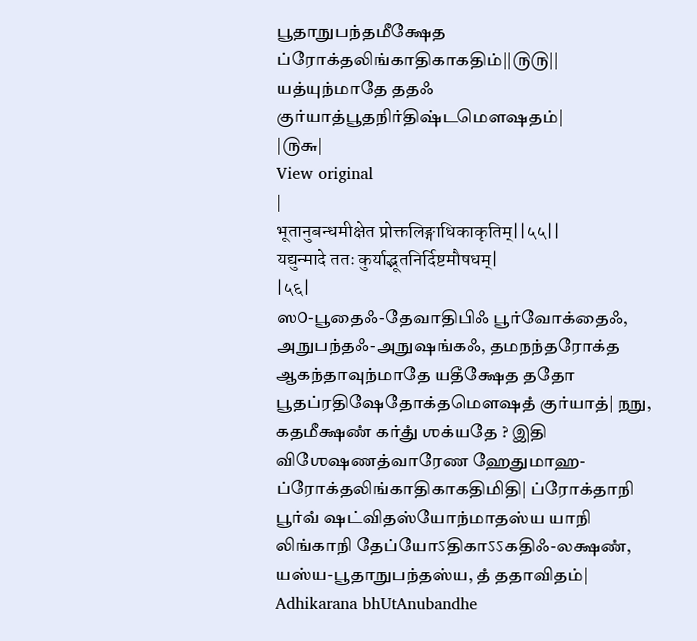பூதாநுபந்தமீக்ஷேத ப்ரோக்தலிங்காதிகாகதிம்||௫௫||
யத்யுந்மாதே ததஃ குர்யாத்பூதநிர்திஷ்டமௌஷதம்|
|௫௬|
View original
|
भूतानुबन्धमीक्षेत प्रोक्तलिङ्गाधिकाकृतिम्||५५||
यद्युन्मादे ततः कुर्याद्भूतनिर्दिष्टमौषधम्|
|५६|
ஸ௦-பூதைஃ-தேவாதிபிஃ பூர்வோக்தைஃ, அநுபந்தஃ-அநுஷங்கஃ, தமநந்தரோக்த ஆகந்தாவுந்மாதே யதீக்ஷேத ததோ பூதப்ரதிஷேதோக்தமௌஷதஂ குர்யாத்| நநு, கதமீக்ஷணஂ கர்துஂ ஶக்யதே ? இதி விஶேஷணத்வாரேண ஹேதுமாஹ-ப்ரோக்தலிங்காதிகாகதிமிதி| ப்ரோக்தாநி பூர்வஂ ஷட்விதஸ்யோந்மாதஸ்ய யாநி லிங்காநி தேப்யோऽதிகாऽऽகதிஃ-லக்ஷணஂ, யஸ்ய-பூதாநுபந்தஸ்ய, தஂ ததாவிதம்|
Adhikarana bhUtAnubandhe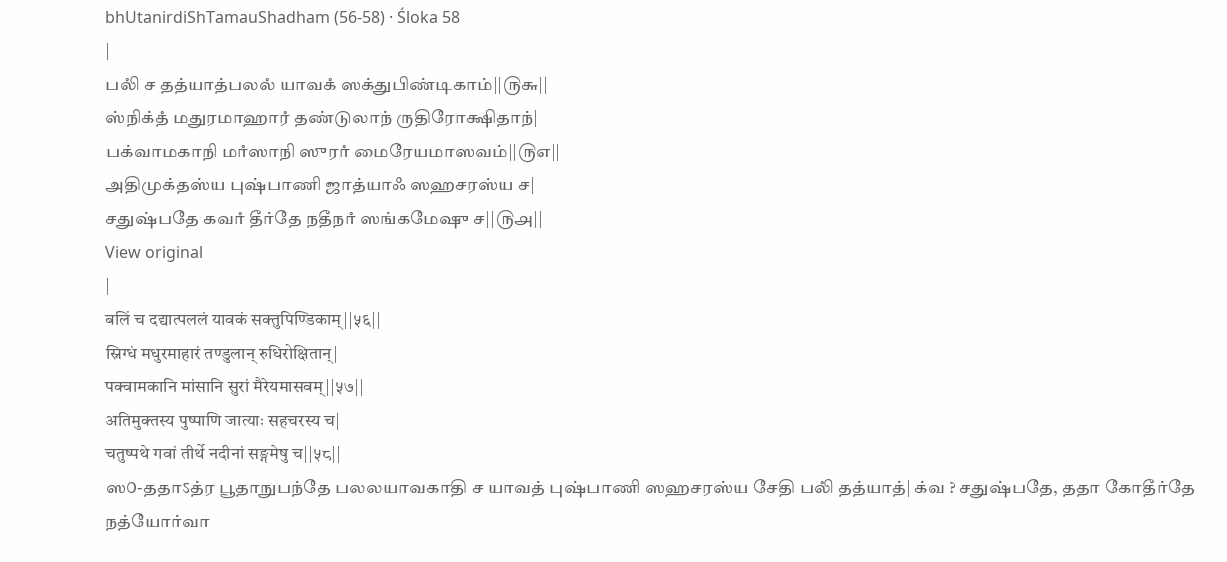bhUtanirdiShTamauShadham (56-58) · Śloka 58
|
பலிஂ ச தத்யாத்பலலஂ யாவகஂ ஸக்துபிண்டிகாம்||௫௬||
ஸ்நிக்தஂ மதுரமாஹாரஂ தண்டுலாந் ருதிரோக்ஷிதாந்|
பக்வாமகாநி மாஂஸாநி ஸுராஂ மைரேயமாஸவம்||௫௭||
அதிமுக்தஸ்ய புஷ்பாணி ஜாத்யாஃ ஸஹசரஸ்ய ச|
சதுஷ்பதே கவாஂ தீர்தே நதீநாஂ ஸங்கமேஷு ச||௫௮||
View original
|
बलिं च दद्यात्पललं यावकं सक्तुपिण्डिकाम्||५६||
स्निग्धं मधुरमाहारं तण्डुलान् रुधिरोक्षितान्|
पक्वामकानि मांसानि सुरां मैरेयमासवम्||५७||
अतिमुक्तस्य पुष्पाणि जात्याः सहचरस्य च|
चतुष्पथे गवां तीर्थे नदीनां सङ्गमेषु च||५८||
ஸ௦-ததாऽத்ர பூதாநுபந்தே பலலயாவகாதி ச யாவத் புஷ்பாணி ஸஹசரஸ்ய சேதி பலிஂ தத்யாத்| க்வ ? சதுஷ்பதே, ததா கோதீர்தே நத்யோர்வா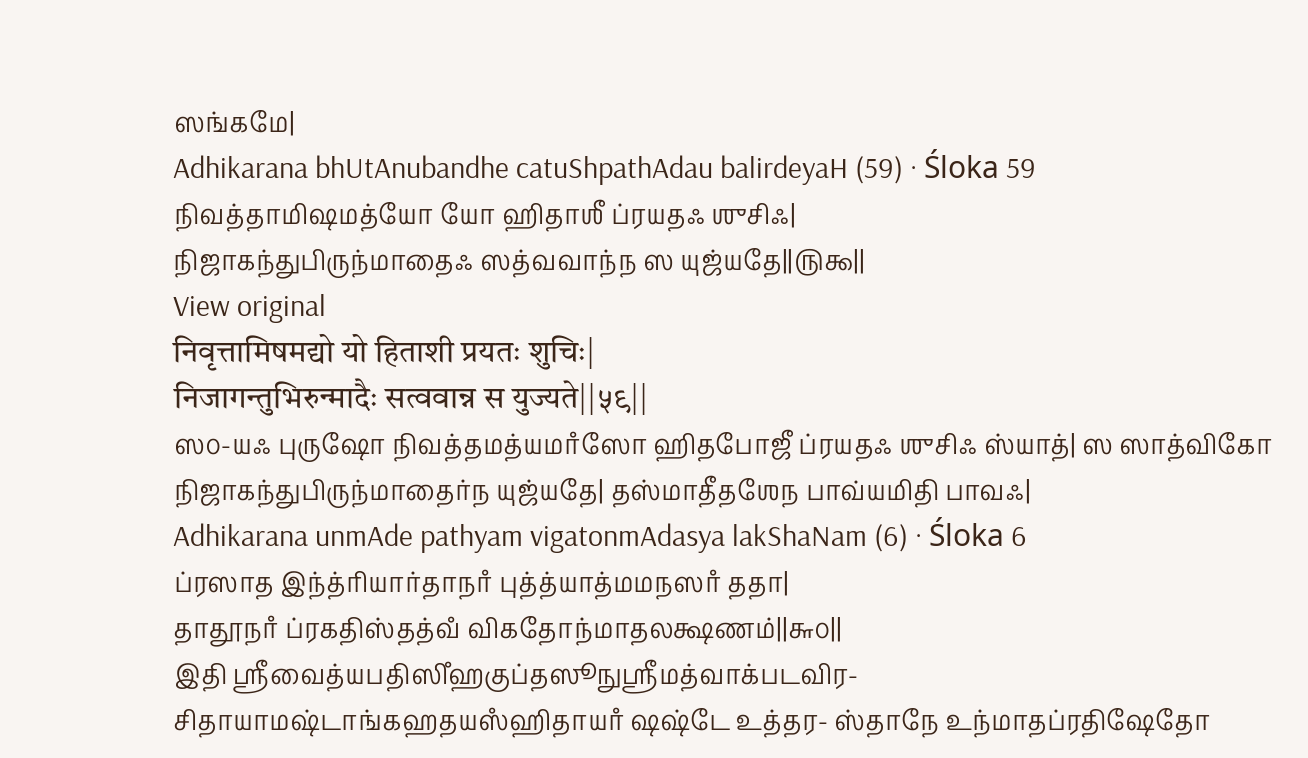ஸங்கமே|
Adhikarana bhUtAnubandhe catuShpathAdau balirdeyaH (59) · Śloka 59
நிவத்தாமிஷமத்யோ யோ ஹிதாஶீ ப்ரயதஃ ஶுசிஃ|
நிஜாகந்துபிருந்மாதைஃ ஸத்வவாந்ந ஸ யுஜ்யதே||௫௯||
View original
निवृत्तामिषमद्यो यो हिताशी प्रयतः शुचिः|
निजागन्तुभिरुन्मादैः सत्ववान्न स युज्यते||५९||
ஸ௦-யஃ புருஷோ நிவத்தமத்யமாஂஸோ ஹிதபோஜீ ப்ரயதஃ ஶுசிஃ ஸ்யாத்| ஸ ஸாத்விகோ நிஜாகந்துபிருந்மாதைர்ந யுஜ்யதே| தஸ்மாதீதஶேந பாவ்யமிதி பாவஃ|
Adhikarana unmAde pathyam vigatonmAdasya lakShaNam (6) · Śloka 6
ப்ரஸாத இந்த்ரியார்தாநாஂ புத்த்யாத்மமநஸாஂ ததா|
தாதூநாஂ ப்ரகதிஸ்தத்வஂ விகதோந்மாதலக்ஷணம்||௬௦||
இதி ஶ்ரீவைத்யபதிஸிஂஹகுப்தஸூநுஶ்ரீமத்வாக்படவிர- சிதாயாமஷ்டாங்கஹதயஸஂஹிதாயாஂ ஷஷ்டே உத்தர- ஸ்தாநே உந்மாதப்ரதிஷேதோ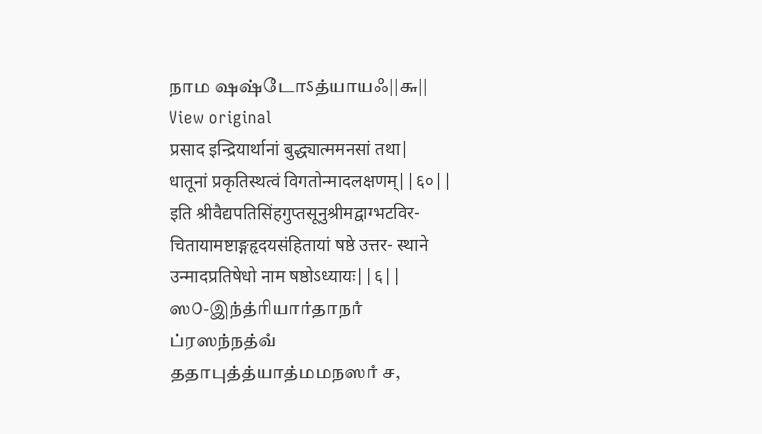நாம ஷஷ்டோऽத்யாயஃ||௬||
View original
प्रसाद इन्द्रियार्थानां बुद्ध्यात्ममनसां तथा|
धातूनां प्रकृतिस्थत्वं विगतोन्मादलक्षणम्||६०||
इति श्रीवैद्यपतिसिंहगुप्तसूनुश्रीमद्वाग्भटविर- चितायामष्टाङ्गहृदयसंहितायां षष्ठे उत्तर- स्थाने उन्मादप्रतिषेधो नाम षष्ठोऽध्यायः||६||
ஸ௦-இந்த்ரியார்தாநாஂ ப்ரஸந்நத்வஂ ததாபுத்த்யாத்மமநஸாஂ ச,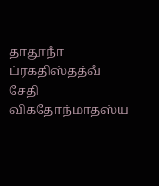தாதூநாஂ ப்ரகதிஸ்தத்வஂ சேதி விகதோந்மாதஸ்ய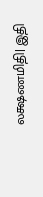லக்ஷணமிதி| இதி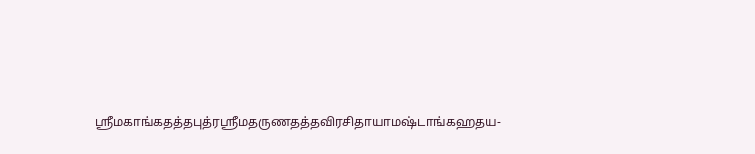ஶ்ரீமகாங்கதத்தபுத்ரஶ்ரீமதருணதத்தவிரசிதாயாமஷ்டாங்கஹதய-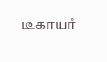டீகாயாஂ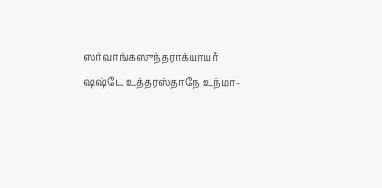ஸர்வாங்கஸுந்தராக்யாயாஂ ஷஷ்டே உத்தரஸ்தாநே உந்மா-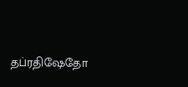தப்ரதிஷேதோ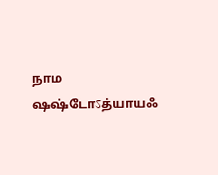நாம ஷஷ்டோऽத்யாயஃ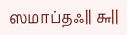ஸமாப்தஃ|| ௬||